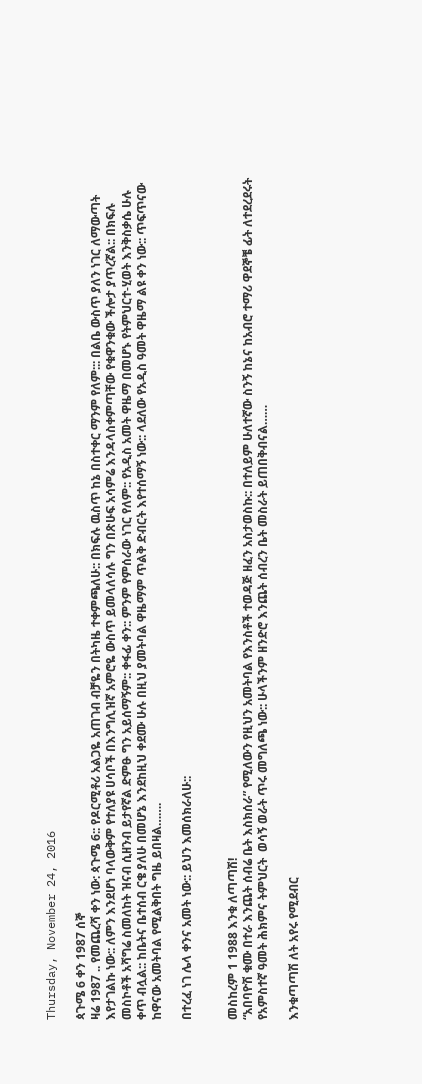Thursday, November 24, 2016

ጳጉሜ 6 ቀን 1987 ሰኞ
ዛሬ 1987 .. የመጨረሻ ቀን ነው: ጳጉሜ 6:: የዶርሚቶሪ አልጋዬ አጠገብ ብቻዬን በትካዜ ተቀምጫለሁ:: በክፍሉ ዉስጥ ከኔ በስተቀር ማንም የለም::: በልቤ ውስጥ ያለን ነገር ለማውጣት እየታገልኩ ነው:: ለምን እንደሆነ ባላውቅም የተለያዩ ሀሳቦች በእንግሊዝኛ አምሮዬ ውስጥ ይመላለሳሉ ግን በጽሁፍ አሳምሬ እንዳላስቀምጣቸው የቁዋንቁው ችሎታ ያጥረኛል:: በክፍሉ መስኮቶች አሻግሬ ስመለከት ዝናብ ሲዘንብ ይታየኛል ድምፁ ግን አይሰማኝም:: ቀፋፊ ቀን:: ምንም የምሰራው ነገር የለም:: የአዲስ አመት ዋዜማ በመሆኑ የትምህርተ-ሂወት እንቅስቃሴ ሁሉ ቀጥ ብሏል:: ከቤትና ቤተሰብ ርቄ ያለሁ በመሆኔ እንደከዚህ ቀደሙ ሁሉ በዚህ ያመትባል ዋዜማም ጥልቅ ድብርት እየተሰማኝ ነው:: ላደለው የአዲስ ዓመት ዋዜማ ልዩ ቀን ነው:: ጥፍጥናው ከዋናው አመትባል የሚልቅበት ግዜ ይበዛል…….

በተረፈ ነገ ሌላ ቀንና አመት ነው:: ይህን እመሰክራለሁ::


መስከረም 1 1988 እንቁ ለጣጣሽ!
“አበባዮሽ ቁሙ በተራ እንጨት ሰብሬ ቤት እስክሰራ” የሚለውን የዚህን አመትባል የእንስቶች ተወዳጅ ዘፈን አስታወስኩ:: በተለይም ሁለተኛው ስንኝ ከኔና ከአብሮ ተማሪ ዋደኞቼ ፊት ለተደረደሩት የአምስተኛ ዓመት ሕክምና ትምህርት  ወሳኝ ወራት ጥሩ መግለጫ ነው:: ሁላችንም ዘንድሮ እንጨት ሰብረን ቤት መስራት ይጠበቅብናል……

እንቁጣጣሽ ለት አየሩ የሚደብር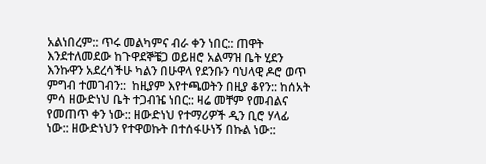አልነበረም:: ጥሩ መልካምና ብራ ቀን ነበር:: ጠዋት እንደተለመደው ከጉዋደኞቼጋ ወይዘሮ አልማዝ ቤት ሂደን እንኩዋን አደረሳችሁ ካልን በሁዋላ የደንቡን ባህላዊ ዶሮ ወጥ ምግብ ተመገብን::  ከዚያም እየተጫወትን በዚያ ቆየን:: ከሰአት ምሳ ዘውድነህ ቤት ተጋብዤ ነበር:: ዛሬ መቸም የመብልና የመጠጥ ቀን ነው:: ዘውድነህ የተማሪዎች ዲን ቢሮ ሃላፊ ነው:: ዘውድነህን የተዋወኩት በተሰፋሁነኝ በኩል ነው::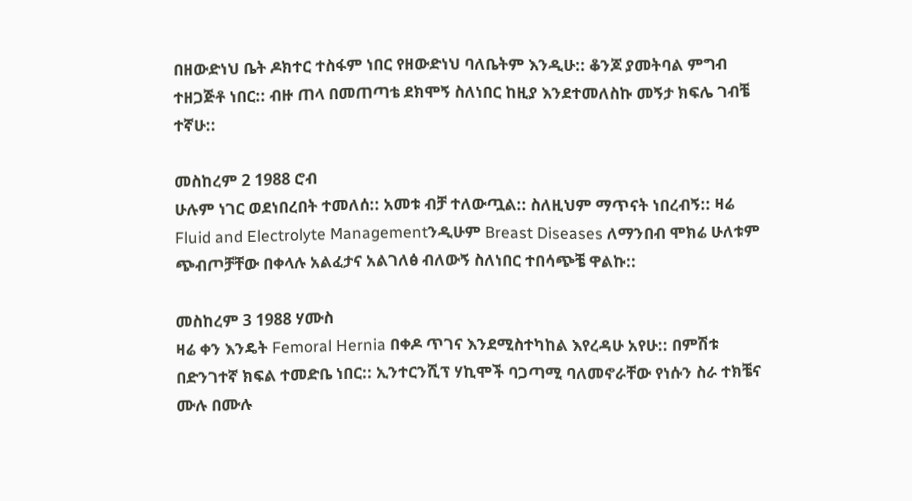በዘውድነህ ቤት ዶክተር ተስፋም ነበር የዘውድነህ ባለቤትም እንዲሁ:: ቆንጆ ያመትባል ምግብ ተዘጋጅቶ ነበር:: ብዙ ጠላ በመጠጣቴ ደክሞኝ ስለነበር ከዚያ እንደተመለስኩ መኝታ ክፍሌ ገብቼ ተኛሁ::

መስከረም 2 1988 ሮብ
ሁሉም ነገር ወደነበረበት ተመለሰ:: አመቱ ብቻ ተለውጧል:: ስለዚህም ማጥናት ነበረብኝ:: ዛሬ Fluid and Electrolyte Managementንዲሁም Breast Diseases ለማንበብ ሞክሬ ሁለቱም ጭብጦቻቸው በቀላሉ አልፈታና አልገለፅ ብለውኝ ስለነበር ተበሳጭቼ ዋልኩ::

መስከረም 3 1988 ሃሙስ
ዛሬ ቀን እንዴት Femoral Hernia በቀዶ ጥገና እንደሚስተካከል እየረዳሁ አየሁ:: በምሽቱ በድንገተኛ ክፍል ተመድቤ ነበር:: ኢንተርንሺፕ ሃኪሞች ባጋጣሚ ባለመኖራቸው የነሱን ስራ ተክቼና ሙሉ በሙሉ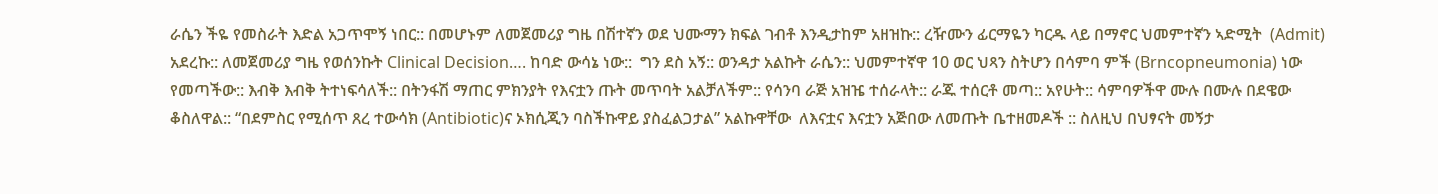ራሴን ችዬ የመስራት እድል አጋጥሞኝ ነበር:: በመሆኑም ለመጀመሪያ ግዜ በሽተኛን ወደ ህሙማን ክፍል ገብቶ እንዲታከም አዘዝኩ:: ረዥሙን ፊርማዬን ካርዱ ላይ በማኖር ህመምተኛን ኣድሚት  (Admit) አደረኩ:: ለመጀመሪያ ግዜ የወሰንኩት Clinical Decision…. ከባድ ውሳኔ ነው::  ግን ደስ አኝ:: ወንዳታ አልኩት ራሴን:: ህመምተኛዋ 10 ወር ህጻን ስትሆን በሳምባ ምች (Brncopneumonia) ነው የመጣችው:: እብቅ እብቅ ትተነፍሳለች:: በትንፋሽ ማጠር ምክንያት የእናቷን ጡት መጥባት አልቻለችም:: የሳንባ ራጅ አዝዤ ተሰራላት:: ራጁ ተሰርቶ መጣ:: አየሁት:: ሳምባዎችዋ ሙሉ በሙሉ በደዌው ቆስለዋል:: “በደምስር የሚሰጥ ጸረ ተውሳክ (Antibiotic)ና ኦክሲጂን ባስችኩዋይ ያስፈልጋታል” አልኩዋቸው  ለእናቷና እናቷን አጅበው ለመጡት ቤተዘመዶች :: ስለዚህ በህፃናት መኝታ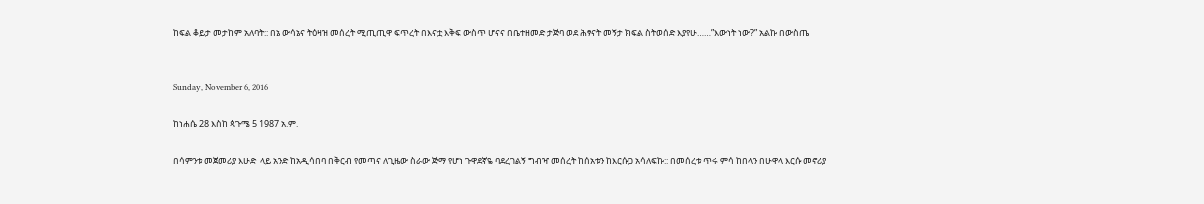ከፍል ቆይታ መታከም አለባት:: በኔ ውሳኔና ትዕዛዝ መሰረት ሚጢጢዋ ፍጥረት በእናቷ እቅፍ ውስጥ ሆናና በቤተዘመድ ታጅባ ወደ ሕፃናት መኝታ ክፍል ስትወሰድ እያየሁ……”እውነት ነው?” አልኩ በውስጤ


Sunday, November 6, 2016

ከነሐሴ 28 እስከ ጳጉሜ 5 1987 አ.ም.

በሳምንቱ መጀመሪያ እሁድ  ላይ አንድ ከአዲሳበባ በቅርብ የመጣና ለጊዜው ስራው ጅማ የሆነ ጉዋደኛዬ ባደረገልኝ ግብዣ መሰረት ከሰአቱን ከእርሱጋ አሳለፍኩ:: በመሰረቱ ጥሩ ምሳ ከበላን በሁዋላ እርሱ መኖሪያ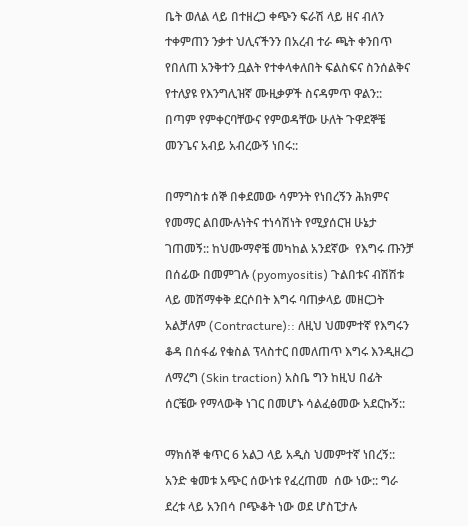ቤት ወለል ላይ በተዘረጋ ቀጭን ፍራሽ ላይ ዘና ብለን ተቀምጠን ንቃተ ህሊናችንን በአረብ ተራ ጫት ቀንበጥ የበለጠ አንቅተን ቧልት የተቀላቀለበት ፍልስፍና ስንሰልቅና የተለያዩ የእንግሊዝኛ ሙዚቃዎች ስናዳምጥ ዋልን:: በጣም የምቀርባቸውና የምወዳቸው ሁለት ጉዋደኞቼ መንጌና አብይ አብረውኝ ነበሩ::

በማግስቱ ሰኞ በቀደመው ሳምንት የነበረኝን ሕክምና የመማር ልበሙሉነትና ተነሳሽነት የሚያሰርዝ ሁኔታ ገጠመኝ:: ከህሙማኖቼ መካከል አንደኛው  የእግሩ ጡንቻ በሰፊው በመምገሉ (pyomyositis) ጉልበቱና ብሽሽቱ ላይ መሸማቀቅ ደርሶበት እግሩ ባጠቃላይ መዘርጋት አልቻለም (Contracture):: ለዚህ ህመምተኛ የእግሩን ቆዳ በሰፋፊ የቁስል ፕላስተር በመለጠጥ እግሩ እንዲዘረጋ ለማረግ (Skin traction) አስቤ ግን ከዚህ በፊት ሰርቼው የማላውቅ ነገር በመሆኑ ሳልፈፅመው አደርኩኝ::

ማክሰኞ ቁጥር 6 አልጋ ላይ አዲስ ህመምተኛ ነበረኝ:: አንድ ቁመቱ አጭር ሰውነቱ የፈረጠመ  ሰው ነው:: ግራ ደረቱ ላይ አንበሳ ቦጭቆት ነው ወደ ሆስፒታሉ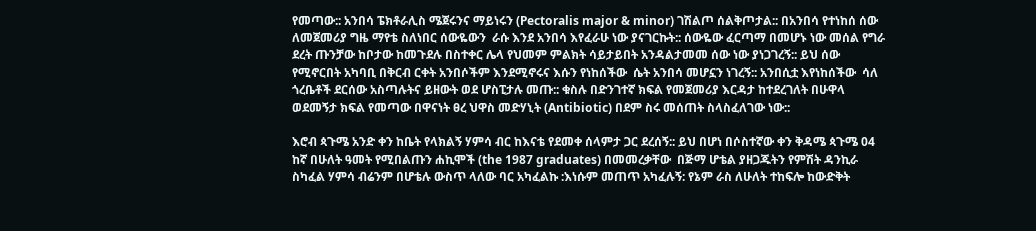የመጣው:: አንበሳ ፔክቶራሊስ ሜጀሩንና ማይነሩን (Pectoralis major & minor) ገሽልጦ ሰልቅጦታል:: በአንበሳ የተነከሰ ሰው ለመጀመሪያ ግዜ ማየቴ ስለነበር ሰውዬውን  ራሱ እንደ አንበሳ እየፈራሁ ነው ያናገርኩት:: ሰውዬው ፈርጣማ በመሆኑ ነው መሰል የግራ ደረት ጡንቻው ከቦታው ከመጉደሉ በስተቀር ሌላ የህመም ምልክት ሳይታይበት አንዳልታመመ ሰው ነው ያነጋገረኝ:: ይህ ሰው የሚኖርበት አካባቢ በቅርብ ርቀት አንበሶችም እንደሚኖሩና እሱን የነከሰችው  ሴት አንበሳ መሆኗን ነገረኝ:: አንበሲቷ እየነከሰችው  ሳለ ጎረቤቶች ደርሰው አስጣሉትና ይዘውት ወደ ሆስፒታሉ መጡ:: ቁስሉ በድንገተኛ ክፍል የመጀመሪያ እርዳታ ከተደረገለት በሁዋላ ወደመኝታ ክፍል የመጣው በዋናነት ፀረ ህዋስ መድሃኒት (Antibiotic) በደም ስሩ መሰጠት ስላስፈለገው ነው::

እሮብ ጳጉሜ አንድ ቀን ከቤት የላክልኝ ሃምሳ ብር ከእናቴ የደመቀ ሰላምታ ጋር ደረሰኝ:: ይህ በሆነ በሶስተኛው ቀን ቅዳሜ ጳጉሜ 04  ከኛ በሁለት ዓመት የሚበልጡን ሐኪሞች (the 1987 graduates) በመመረቃቸው  በጅማ ሆቴል ያዘጋጁትን የምሽት ዳንኪራ ስካፈል ሃምሳ ብሬንም በሆቴሉ ውስጥ ላለው ባር አካፈልኩ :እነሱም መጠጥ አካፈሉኝ: የኔም ራስ ለሁለት ተከፍሎ ከውድቅት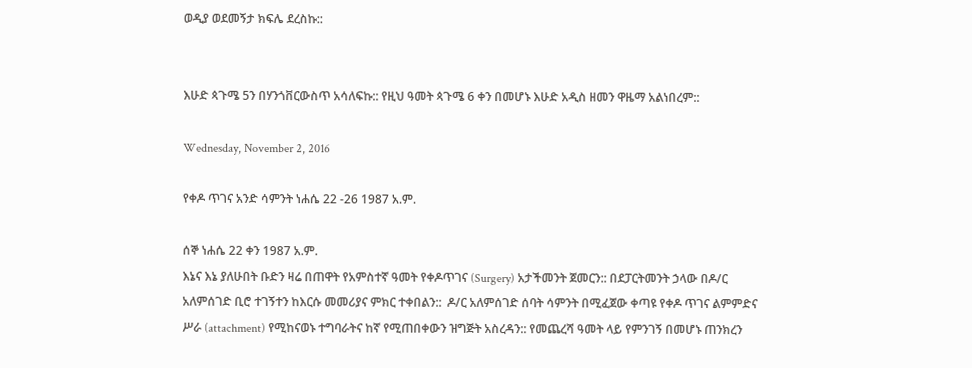ወዲያ ወደመኝታ ክፍሌ ደረስኩ::


እሁድ ጳጉሜ 5ን በሃንጎቨርውስጥ አሳለፍኩ:: የዚህ ዓመት ጳጉሜ 6 ቀን በመሆኑ እሁድ አዲስ ዘመን ዋዜማ አልነበረም::

Wednesday, November 2, 2016

የቀዶ ጥገና አንድ ሳምንት ነሐሴ 22 -26 1987 አ.ም.

ሰኞ ነሐሴ 22 ቀን 1987 አ.ም.
እኔና እኔ ያለሁበት ቡድን ዛሬ በጠዋት የአምስተኛ ዓመት የቀዶጥገና (Surgery) አታችመንት ጀመርን:: በደፓርትመንት ኃላው በዶ/ር አለምሰገድ ቢሮ ተገኝተን ከእርሱ መመሪያና ምክር ተቀበልን::  ዶ/ር አለምሰገድ ሰባት ሳምንት በሚፈጀው ቀጣዩ የቀዶ ጥገና ልምምድና ሥራ (attachment) የሚከናወኑ ተግባራትና ከኛ የሚጠበቀውን ዝግጅት አስረዳን:: የመጨረሻ ዓመት ላይ የምንገኝ በመሆኑ ጠንክረን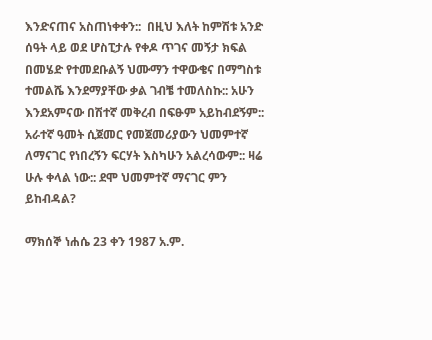እንድናጠና አስጠነቀቀን::  በዚህ እለት ከምሽቱ አንድ ሰዓት ላይ ወደ ሆስፒታሉ የቀዶ ጥገና መኝታ ክፍል በመሄድ የተመደቡልኝ ህሙማን ተዋውቄና በማግስቱ ተመልሼ እንደማያቸው ቃል ገብቼ ተመለስኩ:: አሁን እንደአምናው በሽተኛ መቅረብ በፍፁም አይከብደኝም:: አራተኛ ዓመት ሲጀመር የመጀመሪያውን ህመምተኛ ለማናገር የነበረኝን ፍርሃት እስካሁን አልረሳውም:: ዛሬ ሁሉ ቀላል ነው:: ደሞ ህመምተኛ ማናገር ምን ይከብዳል?

ማክሰኞ ነሐሴ 23 ቀን 1987 አ.ም.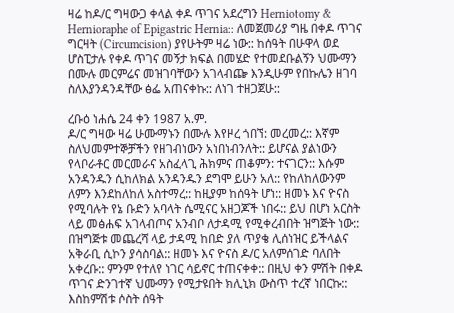ዛሬ ከዶ/ር ግዛውጋ ቀላል ቀዶ ጥገና አደረግን Herniotomy & Hernioraphe of Epigastric Hernia:: ለመጀመሪያ ግዜ በቀዶ ጥገና ግርዛት (Circumcision) ያየሁትም ዛሬ ነው:: ከሰዓት በሁዋላ ወደ ሆስፒታሉ የቀዶ ጥገና መኝታ ክፍል በመሄድ የተመደቡልኝን ህሙማን በሙሉ መርምሬና መዝገባቸውን አገላብጬ እንዲሁም የበኩሌን ዘገባ ስለእያንዳንዳቸው ፅፌ አጠናቀኩ:: ለነገ ተዘጋጀሁ::

ረቡዕ ነሐሴ 24 ቀን 1987 አ.ም.
ዶ/ር ግዛው ዛሬ ሁሙማኑን በሙሉ እየዞረ ጎበኘ: መረመረ:: እኛም ስለህመምተኞቻችን የዘገብነውን አነበነብንለት:: ይሆናል ያልነውን የላቦራቶር መርመራና አስፈላጊ ሕክምና ጠቆምን: ተናገርን:: እሱም አንዳንዱን ሲከለክል አንዳንዱን ደግሞ ይሁን አለ:: የከለከለውንም ለምን እንደከለከለ አስተማረ:: ከዚያም ከሰዓት ሆነ:: ዘመኑ እና ዮናስ የሚባሉት የኔ ቡድን አባላት ሴሚናር አዘጋጆች ነበሩ:: ይህ በሆነ አርስት ላይ መፅሐፍ አገላብጦና አንብቦ ለታዳሚ የሚቀረብበት ዝግጅት ነው:: በዝግጅቱ መጨረሻ ላይ ታዳሚ ከበድ ያለ ጥያቄ ሊሰነዝር ይችላልና አቅራቢ ሲኮን ያሳስባል:: ዘመኑ እና ዮናስ ዶ/ር አለምሰገድ ባለበት አቀረቡ:: ምንም የተለየ ነገር ሳይኖር ተጠናቀቀ:: በዚህ ቀን ምሽት በቀዶ ጥገና ድንገተኛ ህሙማን የሚታዩበት ክሊኒክ ውስጥ ተረኛ ነበርኩ:: እስከምሽቱ ሶስት ሰዓት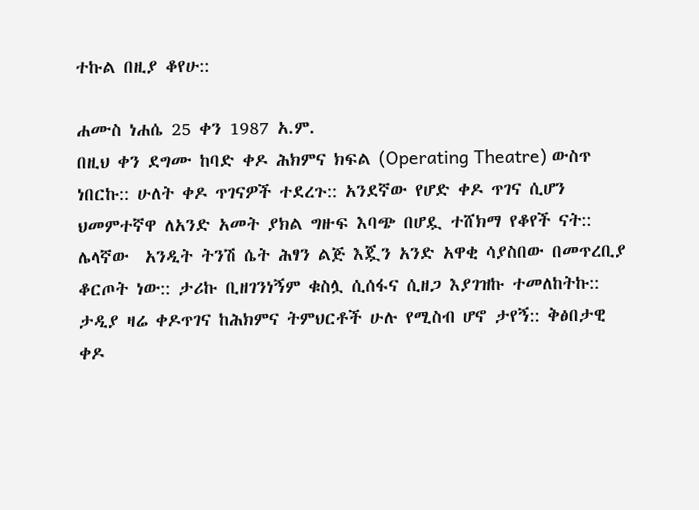ተኩል በዚያ ቆየሁ::

ሐሙስ ነሐሴ 25 ቀን 1987 አ.ም.
በዚህ ቀን ደግሙ ከባድ ቀዶ ሕክምና ክፍል (Operating Theatre) ውስጥ ነበርኩ:: ሁለት ቀዶ ጥገናዎች ተደረጉ:: አንደኛው የሆድ ቀዶ ጥገና ሲሆን ህመምተኛዋ ለአንድ አመት ያክል ግዙፍ እባጭ በሆዷ ተሸክማ የቆየች ናት::  ሌላኛው  አንዲት ትንሽ ሴት ሕፃን ልጅ እጇን አንድ አዋቂ ሳያስበው በመጥረቢያ ቆርጦት ነው:: ታሪኩ ቢዘገንነኝም ቁስሏ ሲሰፋና ሲዘጋ እያገዝኩ ተመለከትኩ:: ታዲያ ዛሬ ቀዶጥገና ከሕክምና ትምህርቶች ሁሉ የሚስብ ሆኖ ታየኝ:: ቅፅበታዊ ቀዶ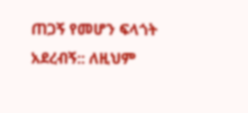ጠጋኝ የመሆን ፍላጎት አደረብኝ:: ለዚህም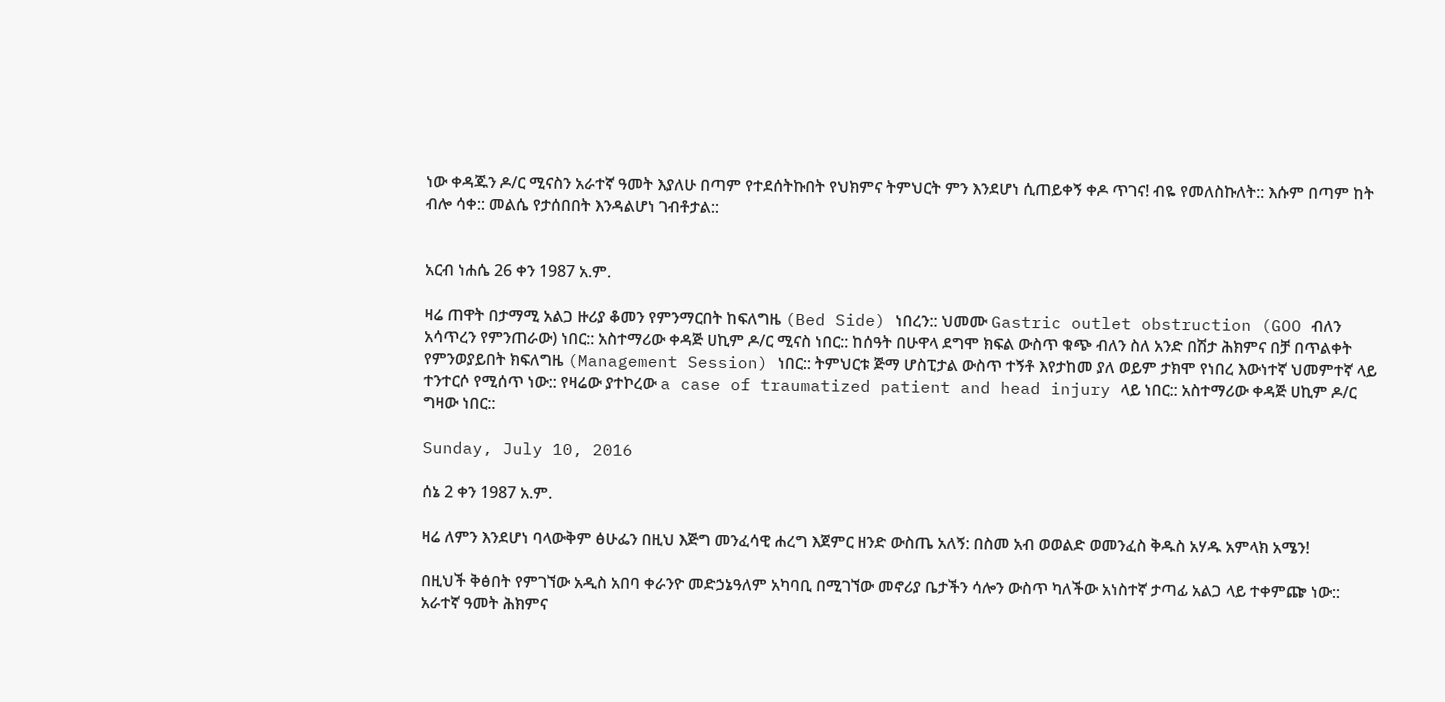ነው ቀዳጁን ዶ/ር ሚናስን አራተኛ ዓመት እያለሁ በጣም የተደሰትኩበት የህክምና ትምህርት ምን እንደሆነ ሲጠይቀኝ ቀዶ ጥገና! ብዬ የመለስኩለት:: እሱም በጣም ከት ብሎ ሳቀ:: መልሴ የታሰበበት እንዳልሆነ ገብቶታል::


አርብ ነሐሴ 26 ቀን 1987 አ.ም.

ዛሬ ጠዋት በታማሚ አልጋ ዙሪያ ቆመን የምንማርበት ከፍለግዜ (Bed Side) ነበረን:: ህመሙ Gastric outlet obstruction (GOO ብለን አሳጥረን የምንጠራው) ነበር:: አስተማሪው ቀዳጅ ሀኪም ዶ/ር ሚናስ ነበር:: ከሰዓት በሁዋላ ደግሞ ክፍል ውስጥ ቁጭ ብለን ስለ አንድ በሽታ ሕክምና በቻ በጥልቀት የምንወያይበት ክፍለግዜ (Management Session) ነበር:: ትምህርቱ ጅማ ሆስፒታል ውስጥ ተኝቶ እየታከመ ያለ ወይም ታክሞ የነበረ እውነተኛ ህመምተኛ ላይ ተንተርሶ የሚሰጥ ነው:: የዛሬው ያተኮረው a case of traumatized patient and head injury ላይ ነበር:: አስተማሪው ቀዳጅ ሀኪም ዶ/ር ግዛው ነበር::

Sunday, July 10, 2016

ሰኔ 2 ቀን 1987 አ.ም.

ዛሬ ለምን እንደሆነ ባላውቅም ፅሁፌን በዚህ እጅግ መንፈሳዊ ሐረግ እጀምር ዘንድ ውስጤ አለኝ: በስመ አብ ወወልድ ወመንፈስ ቅዱስ አሃዱ አምላክ አሜን!

በዚህች ቅፅበት የምገኘው አዲስ አበባ ቀራንዮ መድኃኔዓለም አካባቢ በሚገኘው መኖሪያ ቤታችን ሳሎን ውስጥ ካለችው አነስተኛ ታጣፊ አልጋ ላይ ተቀምጬ ነው:: አራተኛ ዓመት ሕክምና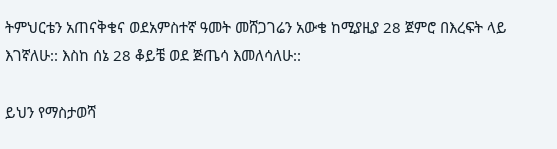ትምህርቴን አጠናቅቄና ወደአምስተኛ ዓመት መሸጋገሬን አውቄ ከሚያዚያ 28 ጀምሮ በእረፍት ላይ እገኛለሁ:: እስከ ሰኔ 28 ቆይቼ ወደ ጅጤሳ እመለሳለሁ::

ይህን የማስታወሻ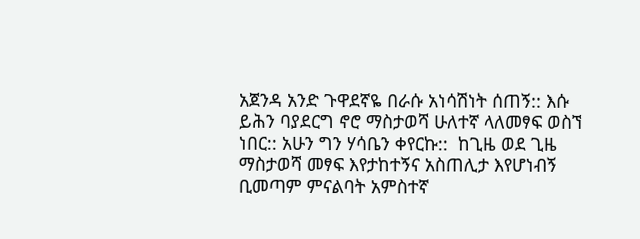አጀንዳ አንድ ጉዋደኛዬ በራሱ አነሳሽነት ሰጠኝ:: እሱ ይሕን ባያደርግ ኖሮ ማስታወሻ ሁለተኛ ላለመፃፍ ወስኘ ነበር:: አሁን ግን ሃሳቤን ቀየርኩ::  ከጊዜ ወደ ጊዜ ማስታወሻ መፃፍ እየታከተኝና አስጠሊታ እየሆነብኝ ቢመጣም ምናልባት አምስተኛ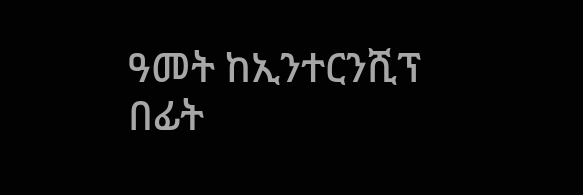ዓመት ከኢንተርንሺፕ በፊት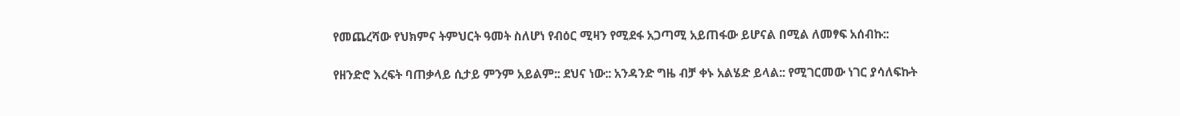የመጨረሻው የህክምና ትምህርት ዓመት ስለሆነ የብዕር ሚዛን የሚደፋ አጋጣሚ አይጠፋው ይሆናል በሚል ለመፃፍ አሰብኩ::

የዘንድሮ እረፍት ባጠቃላይ ሲታይ ምንም አይልም:: ደህና ነው:: አንዳንድ ግዜ ብቻ ቀኑ አልሄድ ይላል:: የሚገርመው ነገር ያሳለፍኩት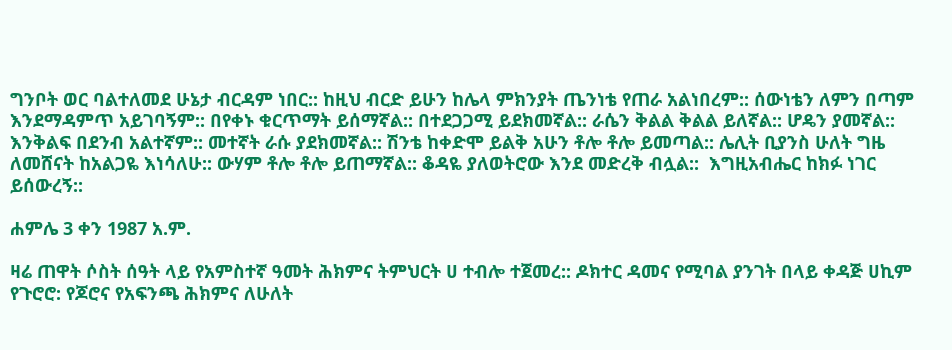ግንቦት ወር ባልተለመደ ሁኔታ ብርዳም ነበር:: ከዚህ ብርድ ይሁን ከሌላ ምክንያት ጤንነቴ የጠራ አልነበረም:: ሰውነቴን ለምን በጣም እንደማዳምጥ አይገባኝም:: በየቀኑ ቁርጥማት ይሰማኛል:: በተደጋጋሚ ይደክመኛል:: ራሴን ቅልል ቅልል ይለኛል:: ሆዴን ያመኛል:: እንቅልፍ በደንብ አልተኛም:: መተኛት ራሱ ያደክመኛል:: ሽንቴ ከቀድሞ ይልቅ አሁን ቶሎ ቶሎ ይመጣል:: ሌሊት ቢያንስ ሁለት ግዜ ለመሸናት ከአልጋዬ እነሳለሁ:: ውሃም ቶሎ ቶሎ ይጠማኛል:: ቆዳዬ ያለወትሮው እንደ መድረቅ ብሏል::  እግዚአብሔር ከክፉ ነገር ይሰውረኝ::

ሐምሌ 3 ቀን 1987 አ.ም.

ዛሬ ጠዋት ሶስት ሰዓት ላይ የአምስተኛ ዓመት ሕክምና ትምህርት ሀ ተብሎ ተጀመረ:: ዶክተር ዳመና የሚባል ያንገት በላይ ቀዳጅ ሀኪም የጉሮሮ: የጆሮና የአፍንጫ ሕክምና ለሁለት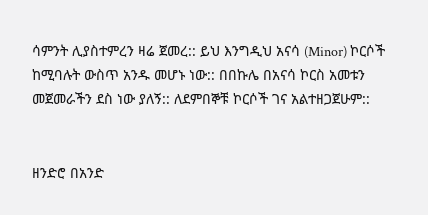ሳምንት ሊያስተምረን ዛሬ ጀመረ:: ይህ እንግዲህ አናሳ (Minor) ኮርሶች ከሚባሉት ውስጥ አንዱ መሆኑ ነው:: በበኩሌ በአናሳ ኮርስ አመቱን መጀመራችን ደስ ነው ያለኝ:: ለደምበኞቹ ኮርሶች ገና አልተዘጋጀሁም::


ዘንድሮ በአንድ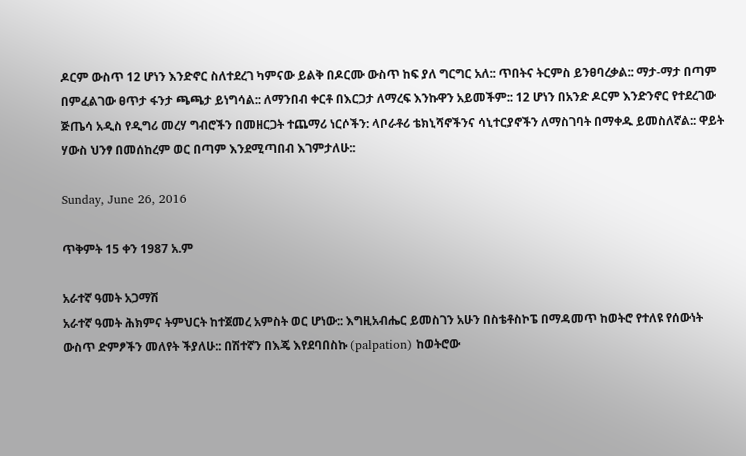ዶርም ውስጥ 12 ሆነን እንድኖር ስለተደረገ ካምናው ይልቅ በዶርሙ ውስጥ ከፍ ያለ ግርግር አለ:: ጥበትና ትርምስ ይንፀባረቃል:: ማታ-ማታ በጣም በምፈልገው ፀጥታ ፋንታ ጫጫታ ይነግሳል:: ለማንበብ ቀርቶ በእርጋታ ለማረፍ እንኩዋን አይመችም:: 12 ሆነን በአንድ ዶርም እንድንኖር የተደረገው ጅጤሳ አዲስ የዲግሪ መረሃ ግብሮችን በመዘርጋት ተጨማሪ ነርሶችን: ላቦራቶሪ ቴክኒሻኖችንና ሳኒተርያኖችን ለማስገባት በማቀዱ ይመስለኛል:: ዋይት ሃውስ ህንፃ በመሰከረም ወር በጣም እንደሚጣበብ እገምታለሁ::

Sunday, June 26, 2016

ጥቅምት 15 ቀን 1987 አ.ም

አራተኛ ዓመት አጋማሽ
አራተኛ ዓመት ሕክምና ትምህርት ከተጀመረ አምስት ወር ሆነው:: እግዚአብሔር ይመስገን አሁን በስቴቶስኮፔ በማዳመጥ ከወትሮ የተለዩ የሰውነት ውስጥ ድምፆችን መለየት ችያለሁ:: በሽተኛን በእጄ እየደባበስኩ (palpation) ከወትሮው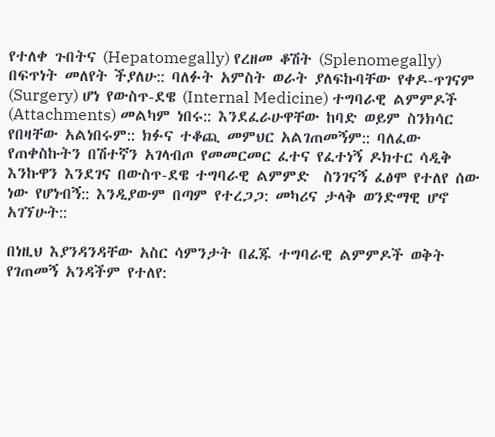የተለቀ ጉበትና (Hepatomegally) የረዘመ ቆሽት (Splenomegally) በፍጥነት መለየት ችያለሁ:: ባለፉት አምስት ወራት ያለፍኩባቸው የቀዶ-ጥገናም (Surgery) ሆነ የውስጥ-ደዌ (Internal Medicine) ተግባራዊ ልምምዶች (Attachments) መልካም ነበሩ:: እንደፈራሁዋቸው ከባድ ወይም ስንክሳር የበዛቸው አልነበሩም:: ክፉና ተቆጪ መምህር አልገጠመኝም:: ባለፈው የጠቀስኩትን በሽተኛን አገላብጦ የመመርመር ፈተና የፈተነኝ ዶክተር ሳዲቅ እንኩዋን እንደገና በውስጥ-ደዌ ተግባራዊ ልምምድ  ስንገናኝ ፈፅሞ የተለየ ሰው ነው የሆነብኝ:: እንዲያውም በጣም የተረጋጋ: መካሪና ታላቅ ወንድማዊ ሆኖ አገኘሁት::

በነዚህ እያንዳንዳቸው አስር ሳምንታት በፈጁ ተግባራዊ ልምምዶች ወቅት የገጠመኝ አንዳችም የተለየ: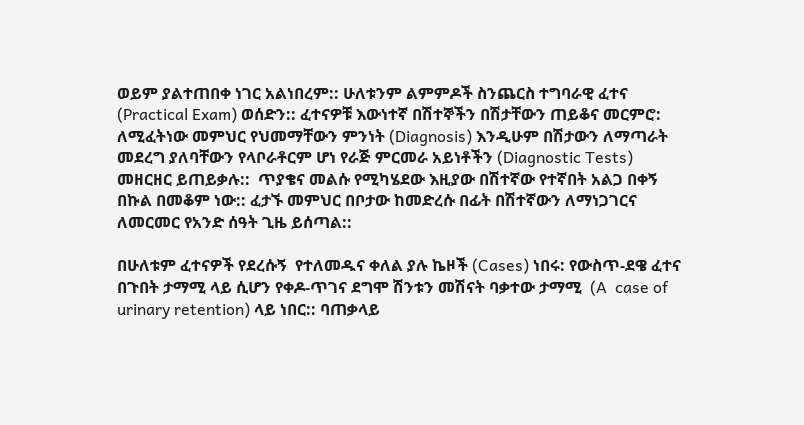ወይም ያልተጠበቀ ነገር አልነበረም:: ሁለቱንም ልምምዶች ስንጨርስ ተግባራዊ ፈተና (Practical Exam) ወሰድን:: ፈተናዎቹ እውነተኛ በሽተኞችን በሽታቸውን ጠይቆና መርምሮ: ለሚፈትነው መምህር የህመማቸውን ምንነት (Diagnosis) እንዲሁም በሽታውን ለማጣራት መደረግ ያለባቸውን የላቦራቶርም ሆነ የራጅ ምርመራ አይነቶችን (Diagnostic Tests) መዘርዘር ይጠይቃሉ::  ጥያቄና መልሱ የሚካሄደው እዚያው በሽተኛው የተኛበት አልጋ በቀኝ በኩል በመቆም ነው:: ፈታኙ መምህር በቦታው ከመድረሱ በፊት በሽተኛውን ለማነጋገርና ለመርመር የአንድ ሰዓት ጊዜ ይሰጣል::

በሁለቱም ፈተናዎች የደረሱኝ  የተለመዱና ቀለል ያሉ ኬዞች (Cases) ነበሩ: የውስጥ-ደዌ ፈተና በጉበት ታማሚ ላይ ሲሆን የቀዶ-ጥገና ደግሞ ሽንቱን መሽናት ባቃተው ታማሚ  (A  case of urinary retention) ላይ ነበር:: ባጠቃላይ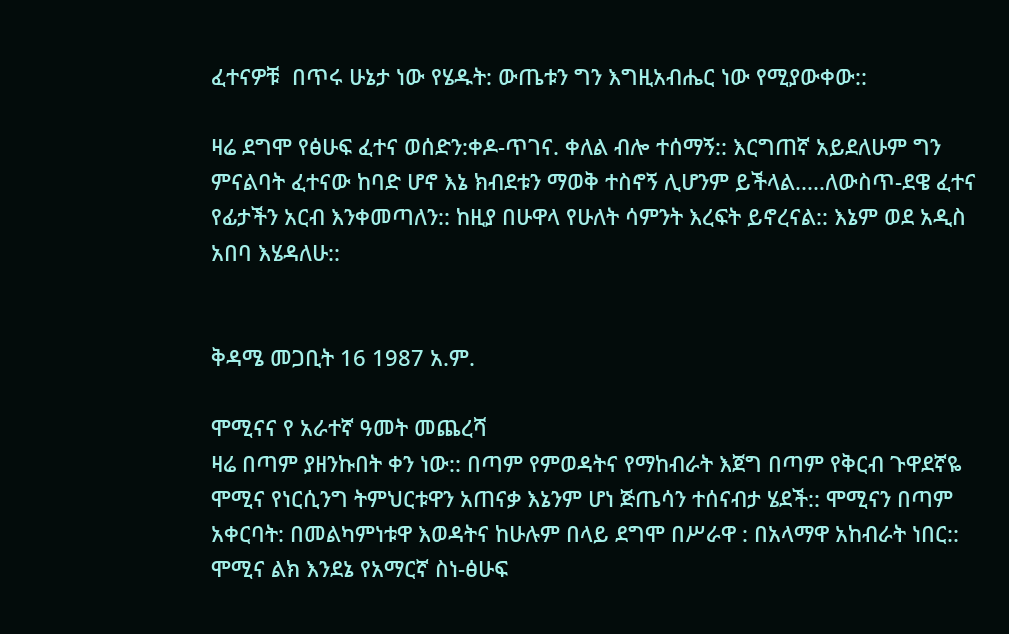ፈተናዎቹ  በጥሩ ሁኔታ ነው የሄዱት: ውጤቱን ግን እግዚአብሔር ነው የሚያውቀው::

ዛሬ ደግሞ የፅሁፍ ፈተና ወሰድን:ቀዶ-ጥገና. ቀለል ብሎ ተሰማኝ:: እርግጠኛ አይደለሁም ግን ምናልባት ፈተናው ከባድ ሆኖ እኔ ክብደቱን ማወቅ ተስኖኝ ሊሆንም ይችላል.....ለውስጥ-ደዌ ፈተና የፊታችን አርብ እንቀመጣለን:: ከዚያ በሁዋላ የሁለት ሳምንት እረፍት ይኖረናል:: እኔም ወደ አዲስ አበባ እሄዳለሁ::


ቅዳሜ መጋቢት 16 1987 አ.ም.

ሞሚናና የ አራተኛ ዓመት መጨረሻ
ዛሬ በጣም ያዘንኩበት ቀን ነው:: በጣም የምወዳትና የማከብራት እጀግ በጣም የቅርብ ጉዋደኛዬ ሞሚና የነርሲንግ ትምህርቱዋን አጠናቃ እኔንም ሆነ ጅጤሳን ተሰናብታ ሄደች:: ሞሚናን በጣም አቀርባት: በመልካምነቱዋ እወዳትና ከሁሉም በላይ ደግሞ በሥራዋ : በአላማዋ አከብራት ነበር:: ሞሚና ልክ እንደኔ የአማርኛ ስነ-ፅሁፍ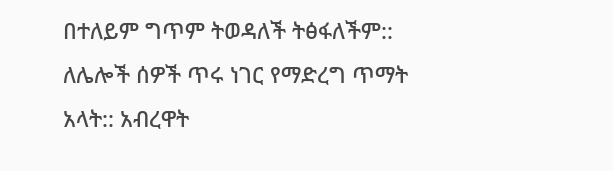በተለይም ግጥም ትወዳለች ትፅፋለችም:: ለሌሎች ሰዎች ጥሩ ነገር የማድረግ ጥማት አላት:: አብረዋት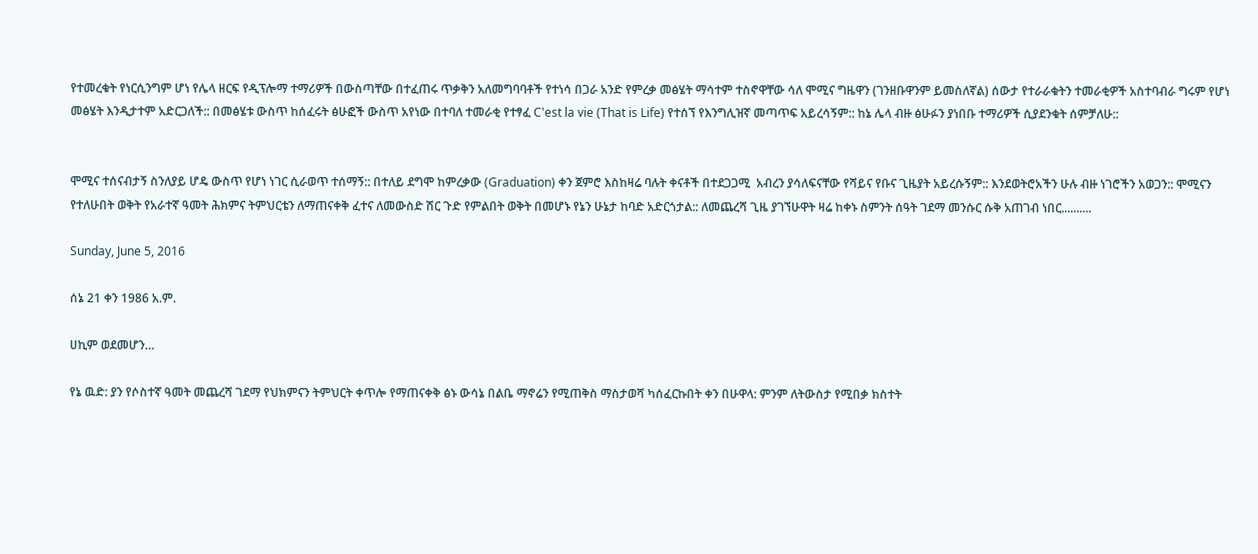የተመረቁት የነርሲንግም ሆነ የሌላ ዘርፍ የዲፕሎማ ተማሪዎች በውስጣቸው በተፈጠሩ ጥቃቅን አለመግባባቶች የተነሳ በጋራ አንድ የምረቃ መፅሄት ማሳተም ተስኖዋቸው ሳለ ሞሚና ግዜዋን (ገንዘቡዋንም ይመስለኛል) ሰውታ የተራራቁትን ተመራቂዎች አስተባብራ ግሩም የሆነ መፅሄት እንዲታተም አድርጋለች:: በመፅሄቱ ውስጥ ከሰፈሩት ፅሁፎች ውስጥ አየነው በተባለ ተመራቂ የተፃፈ C'est la vie (That is Life) የተሰኘ የእንግሊዝኛ መጣጥፍ አይረሳኝም:: ከኔ ሌላ ብዙ ፅሁፉን ያነበቡ ተማሪዎች ሲያደንቁት ሰምቻለሁ::


ሞሚና ተሰናብታኝ ስንለያይ ሆዴ ውስጥ የሆነ ነገር ሲራወጥ ተሰማኝ:: በተለይ ደግሞ ከምረቃው (Graduation) ቀን ጀምሮ እስከዛሬ ባሉት ቀናቶች በተደጋጋሚ  አብረን ያሳለፍናቸው የሻይና የቡና ጊዜያት አይረሱኝም:: እንደወትሮአችን ሁሉ ብዙ ነገሮችን አወጋን:: ሞሚናን የተለሁበት ወቅት የአራተኛ ዓመት ሕክምና ትምህርቴን ለማጠናቀቅ ፈተና ለመውስድ ሽር ጉድ የምልበት ወቅት በመሆኑ የኔን ሁኔታ ከባድ አድርጎታል:: ለመጨረሻ ጊዜ ያገኘሁዋት ዛሬ ከቀኑ ስምንት ሰዓት ገደማ መንሱር ሱቅ አጠገብ ነበር..........

Sunday, June 5, 2016

ሰኔ 21 ቀን 1986 አ.ም.

ሀኪም ወደመሆን…

የኔ ዉድ: ያን የሶስተኛ ዓመት መጨረሻ ገደማ የህክምናን ትምህርት ቀጥሎ የማጠናቀቅ ፅኑ ውሳኔ በልቤ ማኖሬን የሚጠቅስ ማስታወሻ ካሰፈርኩበት ቀን በሁዋላ: ምንም ለትውስታ የሚበቃ ክስተት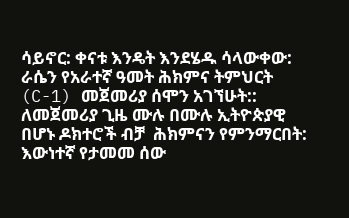ሳይኖር: ቀናቱ እንዴት እንደሄዱ ሳላውቀው: ራሴን የአራተኛ ዓመት ሕክምና ትምህርት (C-1) መጀመሪያ ሰሞን አገኘሁት:: ለመጀመሪያ ጊዜ ሙሉ በሙሉ ኢትዮጵያዊ በሆኑ ዶክተሮች ብቻ  ሕክምናን የምንማርበት: እውነተኛ የታመመ ሰው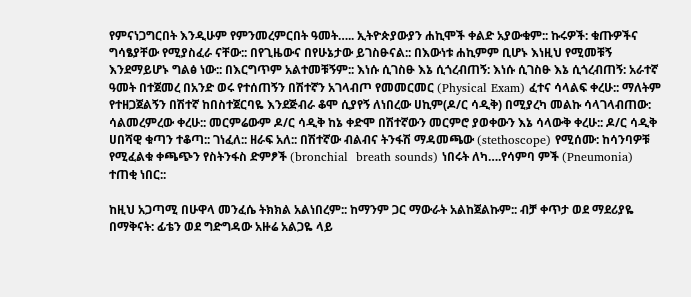የምናነጋግርበት እንዲሁም የምንመረምርበት ዓመት….. ኢትዮጵያውያን ሐኪሞች ቀልድ አያውቁም:: ኩሩዎች: ቁጡዎችና ግሳፄያቸው የሚያስፈራ ናቸው:: በየጊዜውና በየሁኔታው ይገስፁናል:: በእውነቱ ሐኪምም ቢሆኑ እነዚህ የሚመቹኝ እንደማይሆኑ ግልፅ ነው:: በእርግጥም አልተመቹኝም:: እነሱ ሲገስፁ እኔ ሲጎረብጠኝ: እነሱ ሲገስፁ እኔ ሲጎረብጠኝ: አራተኛ ዓመት በተጀመረ በአንድ ወሩ የተሰጠኝን በሽተኛን አገላብጦ የመመርመር (Physical Exam) ፈተና ሳላልፍ ቀረሁ:: ማለትም የተዘጋጀልኝን በሽተኛ ከበስተጀርባዬ እንደጅብራ ቆሞ ሲያየኝ ለነበረው ሀኪም(ዶ/ር ሳዲቅ) በሚያረካ መልኩ ሳላገላብጠው: ሳልመረምረው ቀረሁ:: መርምሬውም ዶ/ር ሳዲቅ ከኔ ቀድሞ በሽተኛውን መርምሮ ያወቀውን እኔ ሳላውቅ ቀረሁ:: ዶ/ር ሳዲቅ ሀበሻዊ ቁጣን ተቆጣ:: ገነፈለ:: ዘራፍ አለ:: በሽተኛው ብልብና ትንፋሽ ማዳመጫው (stethoscope) የሚሰሙ: ከሳንባዎቹ የሚፈልቁ ቀጫጭን የስትንፋስ ድምፆች (bronchial  breath sounds) ነበሩት ለካ….የሳምባ ምች (Pneumonia) ተጠቂ ነበር::

ከዚህ አጋጣሚ በሁዋላ መንፈሴ ትክክል አልነበረም:: ከማንም ጋር ማውራት አልከጀልኩም:: ብቻ ቀጥታ ወደ ማደሪያዬ በማቅናት: ፊቴን ወደ ግድግዳው አዙሬ አልጋዬ ላይ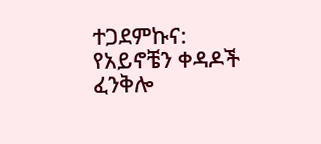ተጋደምኩና: የአይኖቼን ቀዳዶች ፈንቅሎ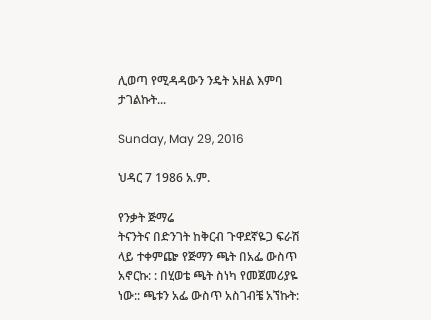ሊወጣ የሚዳዳውን ንዴት አዘል እምባ ታገልኩት...

Sunday, May 29, 2016

ህዳር 7 1986 አ.ም.

የንቃት ጅማሬ
ትናንትና በድንገት ከቅርብ ጉዋደኛዬጋ ፍራሽ ላይ ተቀምጬ የጅማን ጫት በአፌ ውስጥ አኖርኩ: : በሂወቴ ጫት ስነካ የመጀመሪያዬ ነው:: ጫቱን አፌ ውስጥ አስገብቼ አኘኩት: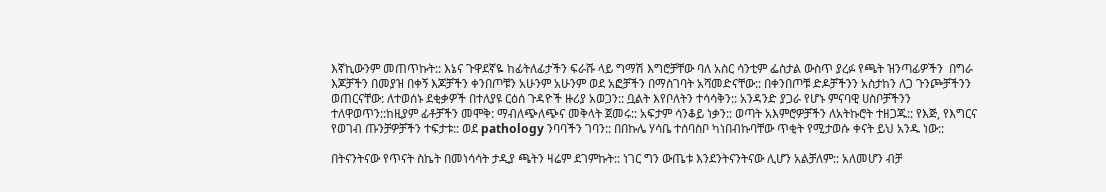እኛኪውንም መጠጥኩት:: እኔና ጉዋደኛዬ ከፊትለፊታችን ፍራሹ ላይ ግማሽ እግሮቻቸው ባለ አስር ሳንቲም ፌስታል ውስጥ ያረፉ የጫት ዝንጣፊዎችን  በግራ እጆቻችን በመያዝ በቀኝ እጆቻችን ቀንበጦቹን አሁንም አሁንም ወደ አፎቻችን በማስገባት አሻመድናቸው:: በቀንበጦቹ ድዶቻችንን አስታከን ለጋ ጉንጮቻችንን ወጠርናቸው: ለተወሰኑ ደቂቃዎች በተለያዩ ርዕሰ ጉዳዮች ዙሪያ አወጋን:: ቧልት እየቦለትን ተሳሳቅን:: አንዳንድ ያጋራ የሆኑ ምናባዊ ሀስቦቻችንን ተለዋወጥን::ከዚያም ፊቶቻችን መሞቅ: ማብለጭለጭና መቅላት ጀመሩ:: አፍታም ሳንቆይ ነቃን:: ወጣት አእምሮዎቻችን ለአትኩሮት ተዘጋጁ:: የእጅ, የእግርና የወገብ ጡንቻዎቻችን ተፍታቱ:: ወደ pathology ንባባችን ገባን:: በበኩሌ ሃሳቤ ተሰባስቦ ካነበብኩባቸው ጥቂት የሚታወሱ ቀናት ይህ አንዱ ነው::

በትናንትናው የጥናት ስኬት በመነሳሳት ታዲያ ጫትን ዛሬም ደገምኩት:: ነገር ግን ውጤቱ እንደንትናንትናው ሊሆን አልቻለም:: አለመሆን ብቻ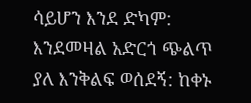ሳይሆን እንደ ድካም: እንደመዛል አድርጎ ጭልጥ ያለ እንቅልፍ ወሰደኝ: ከቀኑ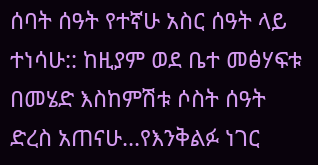ሰባት ሰዓት የተኛሁ አስር ሰዓት ላይ ተነሳሁ:: ከዚያም ወደ ቤተ መፅሃፍቱ በመሄድ እስከምሽቱ ሶስት ሰዓት ድረስ አጠናሁ...የእንቅልፉ ነገር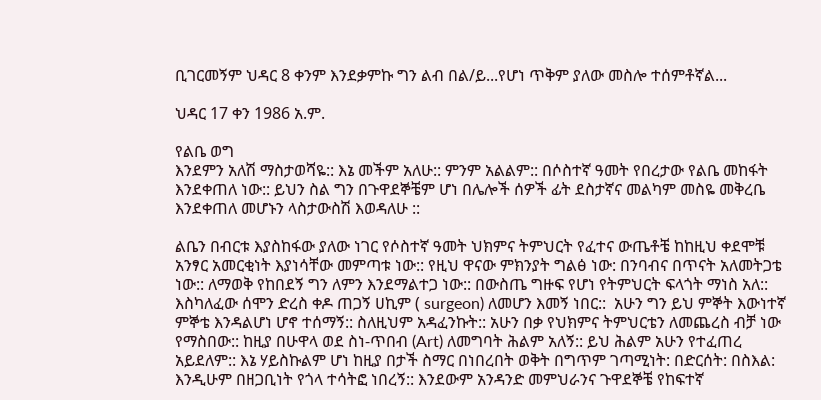ቢገርመኝም ህዳር 8 ቀንም እንደቃምኩ ግን ልብ በል/ይ...የሆነ ጥቅም ያለው መስሎ ተሰምቶኛል...

ህዳር 17 ቀን 1986 አ.ም.

የልቤ ወግ
እንደምን አለሽ ማስታወሻዬ:: እኔ መችም አለሁ:: ምንም አልልም:: በሶስተኛ ዓመት የበረታው የልቤ መከፋት እንደቀጠለ ነው:: ይህን ስል ግን በጉዋደኞቼም ሆነ በሌሎች ሰዎች ፊት ደስታኛና መልካም መስዬ መቅረቤ እንደቀጠለ መሆኑን ላስታውስሽ እወዳለሁ ::

ልቤን በብርቱ እያስከፋው ያለው ነገር የሶስተኛ ዓመት ህክምና ትምህርት የፈተና ውጤቶቼ ከከዚህ ቀደሞቹ አንፃር አመርቂነት እያነሳቸው መምጣቱ ነው:: የዚህ ዋናው ምክንያት ግልፅ ነው: በንባብና በጥናት አለመትጋቴ ነው:: ለማወቅ የከበደኝ ግን ለምን እንደማልተጋ ነው:: በውስጤ ግዙፍ የሆነ የትምህርት ፍላጎት ማነስ አለ:: እስካለፈው ሰሞን ድረስ ቀዶ ጠጋኝ ሀኪም ( surgeon) ለመሆን እመኝ ነበር::  አሁን ግን ይህ ምኞት እውነተኛ ምኞቴ እንዳልሆነ ሆኖ ተሰማኝ:: ስለዚህም አዳፈንኩት:: አሁን በቃ የህክምና ትምህርቴን ለመጨረስ ብቻ ነው የማስበው:: ከዚያ በሁዋላ ወደ ስነ-ጥበብ (Art) ለመግባት ሕልም አለኝ:: ይህ ሕልም አሁን የተፈጠረ አይደለም:: እኔ ሃይስኩልም ሆነ ከዚያ በታች ስማር በነበረበት ወቅት በግጥም ገጣሚነት: በድርሰት: በስእል: እንዲሁም በዘጋቢነት የጎላ ተሳትፎ ነበረኝ:: እንደውም አንዳንድ መምህራንና ጉዋደኞቼ የከፍተኛ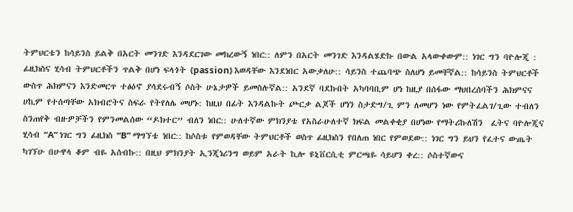ትምህርቴን ከሳይንስ ይልቅ በአርት መንገድ እንዳደርገው መክረውኝ ነበር:: ለምን በአርት መንገድ እንዳልሄድኩ በውል አላውቀውም:: ነገር ግን ባዮሎጂ : ፊዚክስና ሂሳብ ትምህርቶችን ጥልቅ በሆነ ፍላጎት (passion) እወዳቸው እንደነበር አውቃለሁ:: ሳይንስ ተጨባጭ ስለሆነ ይመቸኛል:: ከሳይንስ ትምህርቶች ውስጥ ሕክምናን እንድመርጥ ተፅዕኖ ያሳደሩብኝ ሶስት ሁኔታዎች ይመስሉኛል:: አንደኛ ባደኩበት አካባባቢም ሆነ ከዚያ በሰፋው ማህበረሰባችን ሕክምናና ሀኪም የተሰጣቸው አክብሮትና ስፍራ የትየለሌ መሆኑ: ከዚህ በፊት እንዳልኩት ጮርቃ ልጆች ሆነን ስታድግ/ጊ ምን ለመሆን ነው የምትፈልገ/ጊው ተብለን ስንጠየቅ ብዙዎቻችን የምንመልሰው “ዶክተር” ብለን ነበር:: ሁለተኛው ምክንያቴ የአስራሁለተኛ ክፍል መልቀቂያ በሆነው የማትሪኩለሽን  ፈትና ባዮሎጂና ሂሳብ “A” ነገር ግን ፊዚክስ “B” ማግኘቴ ነበር:: ከሶስቱ የምወዳቸው ትምህርቶች ወስጥ ፊዚክስን የበለጠ ነበር የምወደው:: ነገር ግን ይህን የፈተና ውጤት ካገኘሁ በሁዋላ ቆም ብዬ አሰብኩ:: በዚህ ምክንያት ኢንጂነሪንግ ወይም አራት ኪሎ ዩኒቨርሲቲ ምርጫዬ ሳይሆን ቀረ:: ሶስተኛውና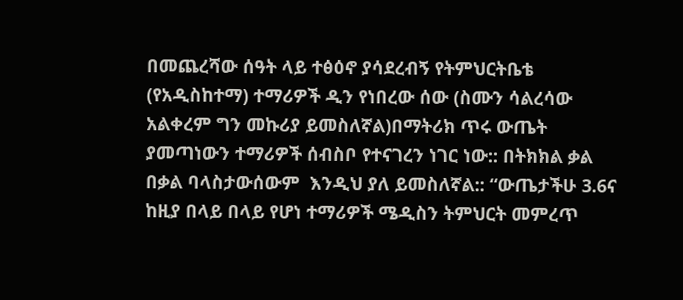በመጨረሻው ሰዓት ላይ ተፅዕኖ ያሳደረብኝ የትምህርትቤቴ (የአዲስከተማ) ተማሪዎች ዲን የነበረው ሰው (ስሙን ሳልረሳው አልቀረም ግን መኩሪያ ይመስለኛል)በማትሪክ ጥሩ ውጤት ያመጣነውን ተማሪዎች ሰብስቦ የተናገረን ነገር ነው:: በትክክል ቃል በቃል ባላስታውሰውም  እንዲህ ያለ ይመስለኛል:: “ውጤታችሁ 3.6ና ከዚያ በላይ በላይ የሆነ ተማሪዎች ሜዲስን ትምህርት መምረጥ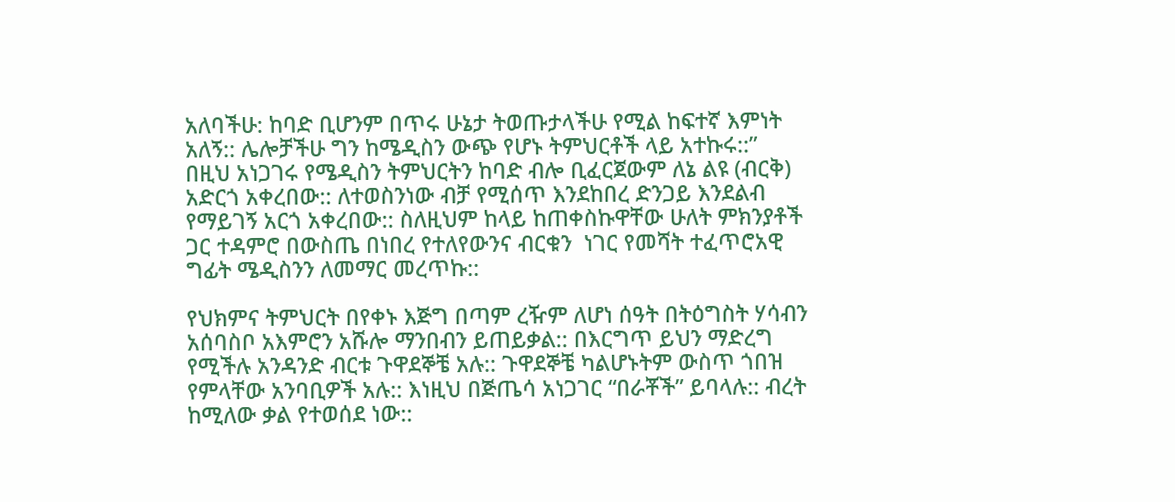አለባችሁ: ከባድ ቢሆንም በጥሩ ሁኔታ ትወጡታላችሁ የሚል ከፍተኛ እምነት አለኝ:: ሌሎቻችሁ ግን ከሜዲስን ውጭ የሆኑ ትምህርቶች ላይ አተኩሩ::” በዚህ አነጋገሩ የሜዲስን ትምህርትን ከባድ ብሎ ቢፈርጀውም ለኔ ልዩ (ብርቅ) አድርጎ አቀረበው:: ለተወስንነው ብቻ የሚሰጥ እንደከበረ ድንጋይ እንደልብ የማይገኝ አርጎ አቀረበው:: ስለዚህም ከላይ ከጠቀስኩዋቸው ሁለት ምክንያቶች ጋር ተዳምሮ በውስጤ በነበረ የተለየውንና ብርቁን  ነገር የመሻት ተፈጥሮአዊ ግፊት ሜዲስንን ለመማር መረጥኩ::

የህክምና ትምህርት በየቀኑ እጅግ በጣም ረዥም ለሆነ ሰዓት በትዕግስት ሃሳብን አሰባስቦ አእምሮን አሹሎ ማንበብን ይጠይቃል:: በእርግጥ ይህን ማድረግ የሚችሉ አንዳንድ ብርቱ ጉዋደኞቼ አሉ:: ጉዋደኞቼ ካልሆኑትም ውስጥ ጎበዝ የምላቸው አንባቢዎች አሉ:: እነዚህ በጅጤሳ አነጋገር “በራቾች” ይባላሉ:: ብረት ከሚለው ቃል የተወሰደ ነው::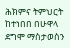ሕክምና ትምህርት ከተነበበ በሁዋላ ደግሞ ማስታወስን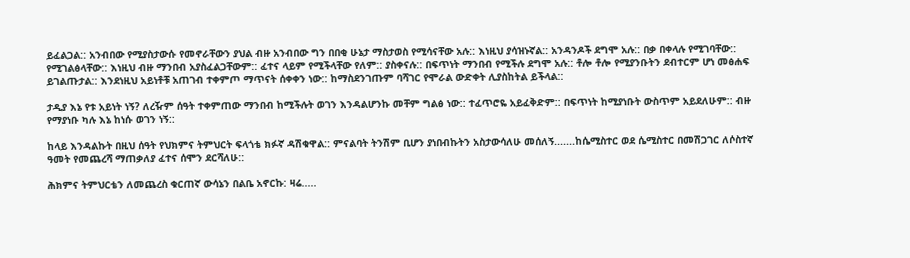ይፈልጋል:: አንብበው የሚያስታውሱ የመኖራቸውን ያህል ብዙ አንብበው ግን በበቂ ሁኔታ ማስታወስ የሚሳናቸው አሉ:: እነዚህ ያሳዝኑኛል:: አንዳንዶች ደግሞ አሉ:: በቃ በቀላሉ የሚገባቸው:: የሚገልፅላቸው:: እነዚህ ብዙ ማንበብ አያስፈልጋቸውም:: ፈተና ላይም የሚችላቸው የለም:: ያስቀናሉ:: በፍጥነት ማንበብ የሚችሉ ደግሞ አሉ:: ቶሎ ቶሎ የሚያንቡትን ደብተርም ሆነ መፅሐፍ ይገልጡታል:: እንደነዚህ አይነቶቹ አጠገብ ተቀምጦ ማጥናት ሰቀቀን ነው:: ከማስደንገጡም ባሻገር የሞራል ውድቀት ሊያስከትል ይችላል::

ታዲያ እኔ የቱ አይነት ነኝ? ለረዥም ሰዓት ተቀምጠው ማንበብ ከሚችሉት ወገን እንዳልሆንኩ መቸም ግልፅ ነው:: ተፈጥሮዬ አይፈቅድም:: በፍጥነት ከሚያነቡት ውስጥም አይደለሁም:: ብዙ የማያነቡ ካሉ እኔ ከነሱ ወገን ነኝ::

ከላይ እንዳልኩት በዚህ ሰዓት የህክምና ትምህርት ፍላጎቴ ክፉኛ ዳሽቁዋል:: ምናልባት ትንሽም ቢሆን ያነበብኩትን አስታውሳለሁ መሰለኝ.......ከሴሚስተር ወደ ሴሚስተር በመሽጋገር ለሶስተኛ ዓመት የመጨረሻ ማጠቃለያ ፈተና ሰሞን ደርሻለሁ::

ሕክምና ትምህርቴን ለመጨረስ ቁርጠኛ ውሳኔን በልቤ አኖርኩ: ዛሬ.....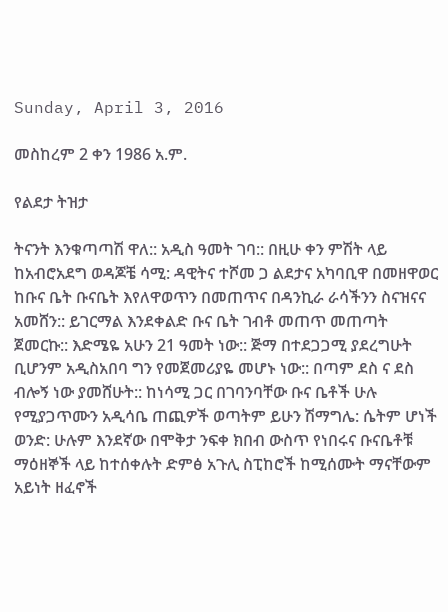Sunday, April 3, 2016

መስከረም 2 ቀን 1986 አ.ም.

የልደታ ትዝታ

ትናንት እንቁጣጣሽ ዋለ:: አዲስ ዓመት ገባ:: በዚሁ ቀን ምሽት ላይ ከአብሮአደግ ወዳጆቼ ሳሚ: ዳዊትና ተሾመ ጋ ልደታና አካባቢዋ በመዘዋወር ከቡና ቤት ቡናቤት እየለዋወጥን በመጠጥና በዳንኪራ ራሳችንን ስናዝናና አመሸን:: ይገርማል እንደቀልድ ቡና ቤት ገብቶ መጠጥ መጠጣት ጀመርኩ:: እድሜዬ አሁን 21 ዓመት ነው:: ጅማ በተደጋጋሚ ያደረግሁት ቢሆንም አዲስአበባ ግን የመጀመሪያዬ መሆኑ ነው:: በጣም ደስ ና ደስ ብሎኝ ነው ያመሸሁት:: ከነሳሚ ጋር በገባንባቸው ቡና ቤቶች ሁሉ የሚያጋጥሙን አዲሳቤ ጠጪዎች ወጣትም ይሁን ሽማግሌ: ሴትም ሆነች ወንድ: ሁሉም እንደኛው በሞቅታ ንፍቀ ክበብ ውስጥ የነበሩና ቡናቤቶቹ ማዕዘኞች ላይ ከተሰቀሉት ድምፅ አጉሊ ስፒከሮች ከሚሰሙት ማናቸውም አይነት ዘፈኖች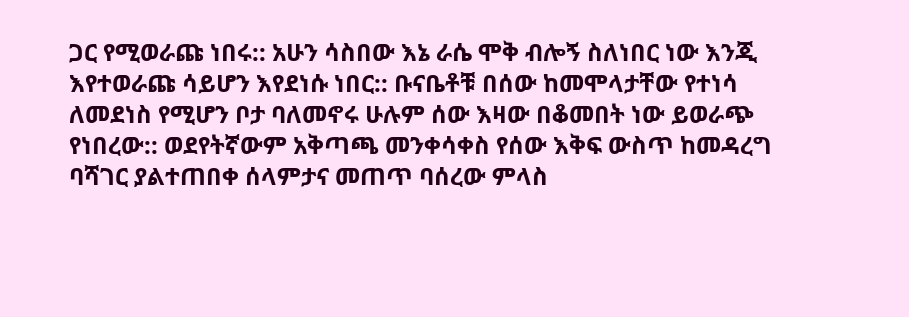ጋር የሚወራጩ ነበሩ:: አሁን ሳስበው እኔ ራሴ ሞቅ ብሎኝ ስለነበር ነው እንጂ እየተወራጩ ሳይሆን እየደነሱ ነበር:: ቡናቤቶቹ በሰው ከመሞላታቸው የተነሳ ለመደነስ የሚሆን ቦታ ባለመኖሩ ሁሉም ሰው እዛው በቆመበት ነው ይወራጭ  የነበረው:: ወደየትኛውም አቅጣጫ መንቀሳቀስ የሰው እቅፍ ውስጥ ከመዳረግ ባሻገር ያልተጠበቀ ሰላምታና መጠጥ ባሰረው ምላስ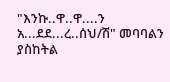"እንኩ..ዋ..ዋ....ን አ...ደደ...ረ..ሰህ/ሽ" መባባልን ያስከትል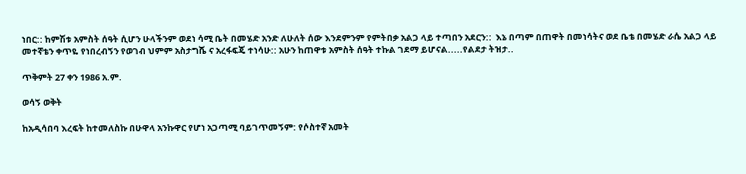ነበር:: ከምሽቱ አምስት ሰዓት ሲሆን ሁላችንም ወደነ ሳሚ ቤት በመሄድ አንድ ለሁለት ሰው እንደምንም የምትበቃ አልጋ ላይ ተጣበን አደርን::  እኔ በጣም በጠዋት በመነሳትና ወደ ቤቴ በመሄድ ራሴ አልጋ ላይ መተኛቴን ቀጥዬ የነበረብኝን የወገብ ህምም አስታግሼ ና አረፋፍጄ ተነሳሁ:: አሁን ከጠዋቱ አምስት ሰዓት ተኩል ገደማ ይሆናል.....የልደታ ትዝታ..

ጥቅምት 27 ቀን 1986 አ.ም.

ወሳኝ ወቅት

ከአዲሳበባ እረፍት ከተመለስኩ በሁዋላ አንኩዋር የሆነ አጋጣሚ ባይገጥመኝም: የሶስተኛ አመት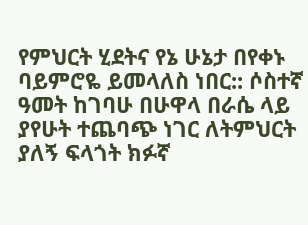የምህርት ሂደትና የኔ ሁኔታ በየቀኑ ባይምሮዬ ይመላለስ ነበር:: ሶስተኛ ዓመት ከገባሁ በሁዋላ በራሴ ላይ ያየሁት ተጨባጭ ነገር ለትምህርት ያለኝ ፍላጎት ክፉኛ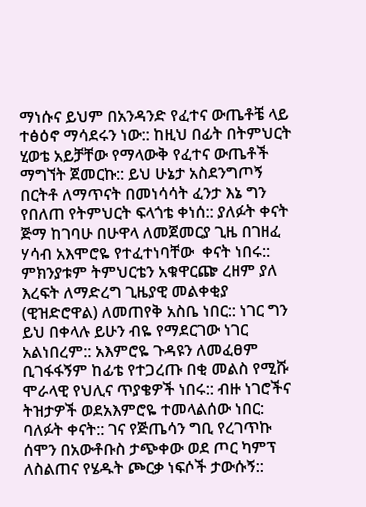ማነሱና ይህም በአንዳንድ የፈተና ውጤቶቼ ላይ ተፅዕኖ ማሳደሩን ነው:: ከዚህ በፊት በትምህርት ሂወቴ አይቻቸው የማላውቅ የፈተና ውጤቶች ማግኘት ጀመርኩ:: ይህ ሁኔታ አስደንግጦኝ በርትቶ ለማጥናት በመነሳሳት ፈንታ እኔ ግን የበለጠ የትምህርት ፍላጎቴ ቀነሰ:: ያለፉት ቀናት ጅማ ከገባሁ በሁዋላ ለመጀመርያ ጊዜ በገዘፈ ሃሳብ አእሞሮዬ የተፈተነባቸው  ቀናት ነበሩ:: ምክንያቱም ትምህርቴን አቁዋርጬ ረዘም ያለ እረፍት ለማድረግ ጊዜያዊ መልቀቂያ (ዊዝድሮዋል) ለመጠየቅ አስቤ ነበር:: ነገር ግን ይህ በቀላሉ ይሁን ብዬ የማደርገው ነገር አልነበረም:: አእምሮዬ ጉዳዩን ለመፈፀም ቢገፋፋኝም ከፊቴ የተጋረጡ በቂ መልስ የሚሹ ሞራላዊ የህሊና ጥያቄዎች ነበሩ:: ብዙ ነገሮችና ትዝታዎች ወደአእምሮዬ ተመላልሰው ነበር: ባለፉት ቀናት:: ገና የጅጤሳን ግቢ የረገጥኩ ሰሞን በአውቶቡስ ታጭቀው ወደ ጦር ካምፕ ለስልጠና የሄዱት ጮርቃ ነፍሶች ታውሱኝ::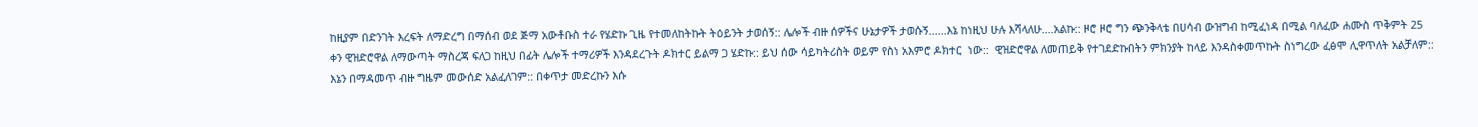ከዚያም በድንገት እረፍት ለማድረግ በማሰብ ወደ ጅማ አውቶቡስ ተራ የሄድኩ ጊዜ የተመለከትኩት ትዕይንት ታወሰኝ:: ሌሎች ብዙ ሰዎችና ሁኔታዎች ታወሱኝ......እኔ ከነዚህ ሁሉ እሻላለሁ....አልኩ:: ዞሮ ዞሮ ግን ጭንቅላቴ በሀሳብ ውዝግብ ከሚፈነዳ በሚል ባለፈው ሐሙስ ጥቅምት 25 ቀን ዊዝድሮዋል ለማውጣት ማስረጃ ፍለጋ ከዚህ በፊት ሌሎች ተማሪዎች እንዳደረጉት ዶክተር ይልማ ጋ ሄድኩ:: ይህ ሰው ሳይካትሪስት ወይም የስነ አእምሮ ዶክተር  ነው::  ዊዝድሮዋል ለመጠይቅ የተገደድኩበትን ምክንያት ከላይ እንዳስቀመጥኩት ስነግረው ፈፅሞ ሊዋጥለት አልቻለም::  እኔን በማዳመጥ ብዙ ግዜም መውሰድ አልፈለገም:: በቀጥታ መድረኩን እሱ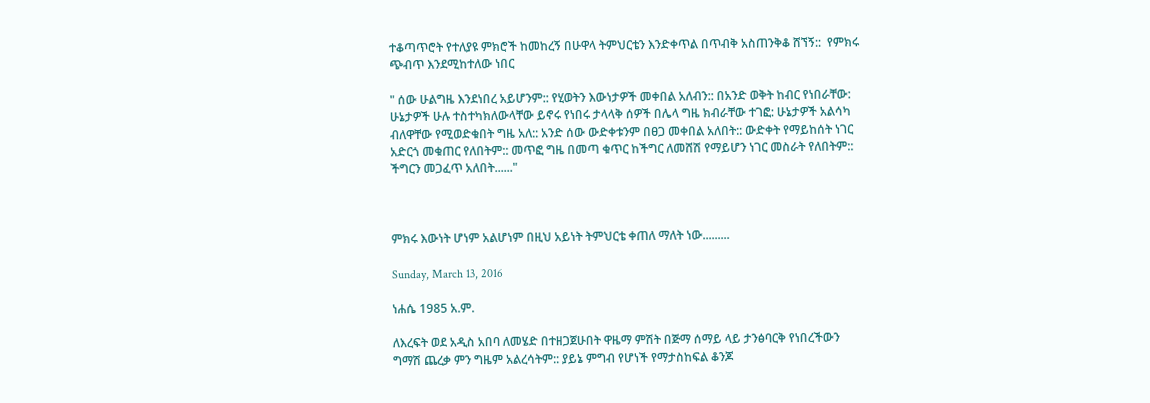ተቆጣጥሮት የተለያዩ ምክሮች ከመከረኝ በሁዋላ ትምህርቴን እንድቀጥል በጥብቅ አስጠንቅቆ ሸኘኝ::  የምክሩ ጭብጥ እንደሚከተለው ነበር

" ሰው ሁልግዜ እንደነበረ አይሆንም:: የሂወትን እውነታዎች መቀበል አለብን:: በአንድ ወቅት ከብር የነበራቸው: ሁኔታዎች ሁሉ ተስተካክለውላቸው ይኖሩ የነበሩ ታላላቅ ሰዎች በሌላ ግዜ ክብራቸው ተገፎ: ሁኔታዎች አልሳካ ብለዋቸው የሚወድቁበት ግዜ አለ:: አንድ ሰው ውድቀቱንም በፀጋ መቀበል አለበት:: ውድቀት የማይከሰት ነገር አድርጎ መቁጠር የለበትም:: መጥፎ ግዜ በመጣ ቁጥር ከችግር ለመሸሽ የማይሆን ነገር መስራት የለበትም:: ችግርን መጋፈጥ አለበት......"



ምክሩ እውነት ሆነም አልሆነም በዚህ አይነት ትምህርቴ ቀጠለ ማለት ነው.........

Sunday, March 13, 2016

ነሐሴ 1985 አ.ም.

ለእረፍት ወደ አዲስ አበባ ለመሄድ በተዘጋጀሁበት ዋዜማ ምሽት በጅማ ሰማይ ላይ ታንፅባርቅ የነበረችውን ግማሽ ጨረቃ ምን ግዜም አልረሳትም:: ያይኔ ምግብ የሆነች የማታስከፍል ቆንጆ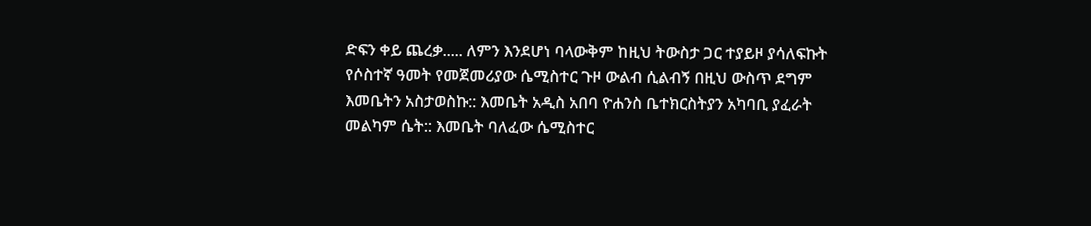ድፍን ቀይ ጨረቃ..... ለምን እንደሆነ ባላውቅም ከዚህ ትውስታ ጋር ተያይዞ ያሳለፍኩት የሶስተኛ ዓመት የመጀመሪያው ሴሚስተር ጉዞ ውልብ ሲልብኝ በዚህ ውስጥ ደግም እመቤትን አስታወስኩ:: እመቤት አዲስ አበባ ዮሐንስ ቤተክርስትያን አካባቢ ያፈራት መልካም ሴት:: እመቤት ባለፈው ሴሚስተር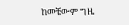ከመቼውም ግዜ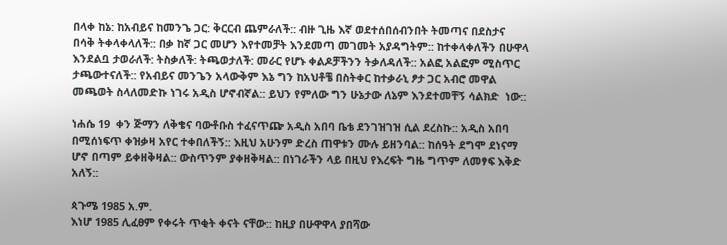በላቀ ከኔ: ከአብይና ከመንጌ ጋር: ቅርርብ ጨምራለች:: ብዙ ጊዜ እኛ ወደተሰበሰብንበት ትመጣና በደስታና በሳቅ ትቀላቀላለች:: በቃ ከኛ ጋር መሆን እየተመቻት እንደመጣ መገመት አያዳግትም:: ከተቀላቀለችን በሁዋላ እንደልቧ ታወራለች: ትስቃለች: ትጫወታለች: መራር የሆኑ ቀልዶቻችንን ትቃለዳለች:: አልፎ አልፎም ሚስጥር ታጫውተናለች:: የአብይና መንጌን አላውቅም እኔ ግን ከአህቶቼ በስትቀር ከተቃራኒ ፆታ ጋር አብሮ መዋል መጫወት ስላለመድኩ ነገሩ አዲስ ሆኖብኛል:: ይህን የምለው ግን ሁኔታው ለኔም እንደተመቸኝ ሳልክድ  ነው::

ነሐሴ 19  ቀን ጅማን ለቅቄና ባውቶቡስ ተፈናጥጬ አዲስ አበባ ቤቴ ደንገዝገዝ ሲል ደረስኩ:: አዲስ አበባ በሚሰነፍጥ ቀዝቃዛ አየር ተቀበለችኝ:: እዚህ አሁንም ድረስ ጠዋቱን ሙሉ ይዘንባል:: ከሰዓት ደግሞ ደነናማ ሆኖ በጣም ይቀዘቅዛል:: ውስጥንም ያቀዘቅዛል:: በነገራችን ላይ በዚህ የእረፍት ግዜ ግጥም ለመፃፍ እቅድ አለኝ::

ጳጉሜ 1985 አ.ም.
እነሆ 1985 ሊፈፀም የቀሩት ጥቂት ቀናት ናቸው:: ከዚያ በሁዋዋላ ያበሻው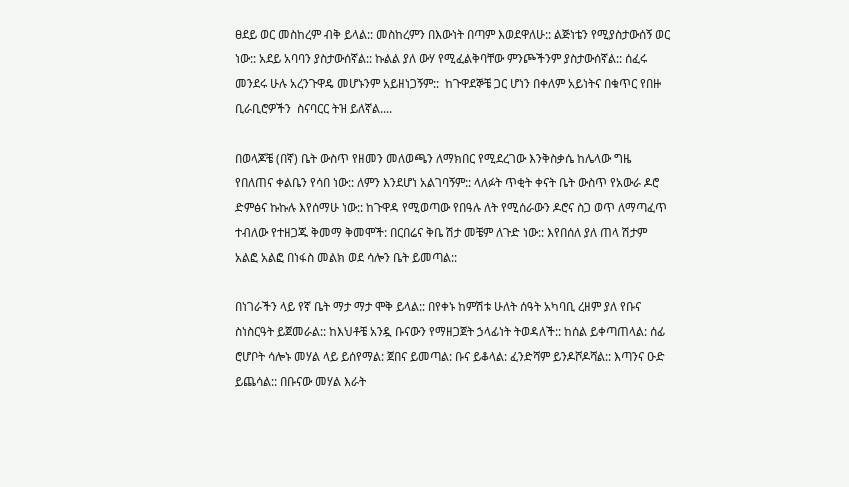ፀደይ ወር መስከረም ብቅ ይላል:: መስከረምን በእውነት በጣም እወደዋለሁ:: ልጅነቴን የሚያስታውሰኝ ወር ነው:: አደይ አባባን ያስታውሰኛል:: ኩልል ያለ ውሃ የሚፈልቅባቸው ምንጮችንም ያስታውሰኛል:: ሰፈሩ መንደሩ ሁሉ አረንጉዋዴ መሆኑንም አይዘነጋኝም::  ከጉዋደኞቼ ጋር ሆነን በቀለም አይነትና በቁጥር የበዙ ቢራቢሮዎችን  ስናባርር ትዝ ይለኛል....

በወላጆቼ (በኛ) ቤት ውስጥ የዘመን መለወጫን ለማክበር የሚደረገው እንቅስቃሴ ከሌላው ግዜ የበለጠና ቀልቤን የሳበ ነው:: ለምን እንደሆነ አልገባኝም:: ላለፉት ጥቂት ቀናት ቤት ውስጥ የአውራ ዶሮ ድምፅና ኩኩሉ እየሰማሁ ነው:: ከጉዋዳ የሚወጣው የበዓሉ ለት የሚሰራውን ዶሮና ስጋ ወጥ ለማጣፈጥ ተብለው የተዘጋጁ ቅመማ ቅመሞች: በርበሬና ቅቤ ሽታ መቼም ለጉድ ነው:: እየበሰለ ያለ ጠላ ሽታም አልፎ አልፎ በነፋስ መልክ ወደ ሳሎን ቤት ይመጣል::

በነገራችን ላይ የኛ ቤት ማታ ማታ ሞቅ ይላል:: በየቀኑ ከምሽቱ ሁለት ሰዓት አካባቢ ረዘም ያለ የቡና ስነስርዓት ይጀመራል:: ከእህቶቼ አንዷ ቡናውን የማዘጋጀት ኃላፊነት ትወዳለች:: ከሰል ይቀጣጠላል: ሰፊ ሮሆቦት ሳሎኑ መሃል ላይ ይሰየማል: ጀበና ይመጣል: ቡና ይቆላል: ፈንድሻም ይንዶሾዶሻል:: እጣንና ዑድ ይጨሳል:: በቡናው መሃል እራት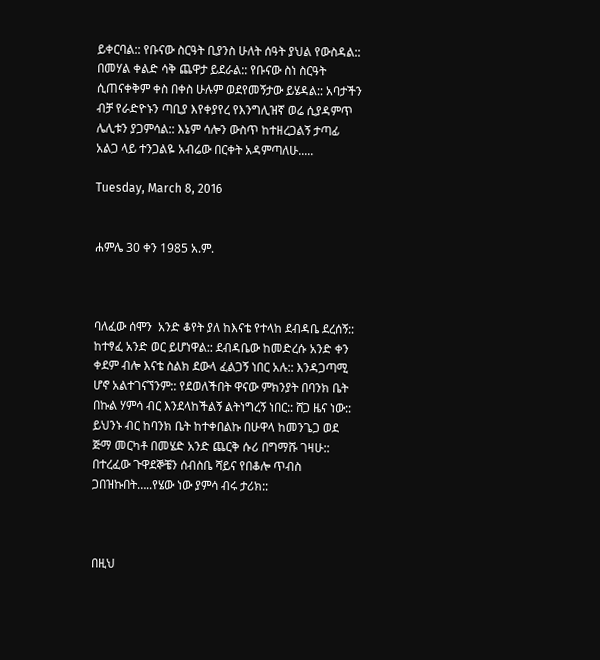ይቀርባል:: የቡናው ስርዓት ቢያንስ ሁለት ሰዓት ያህል የውስዳል:: በመሃል ቀልድ ሳቅ ጨዋታ ይደራል:: የቡናው ስነ ስርዓት ሲጠናቀቅም ቀስ በቀስ ሁሉም ወደየመኝታው ይሄዳል:: አባታችን ብቻ የራድዮኑን ጣቢያ እየቀያየረ የእንግሊዝኛ ወሬ ሲያዳምጥ ሌሊቱን ያጋምሳል:: እኔም ሳሎን ውስጥ ከተዘረጋልኝ ታጣፊ አልጋ ላይ ተንጋልዬ አብሬው በርቀት አዳምጣለሁ.....

Tuesday, March 8, 2016


ሐምሌ 30 ቀን 1985 አ.ም.



ባለፈው ሰሞን  አንድ ቆየት ያለ ከእናቴ የተላከ ደብዳቤ ደረሰኝ:: ከተፃፈ አንድ ወር ይሆነዋል:: ደብዳቤው ከመድረሱ አንድ ቀን ቀደም ብሎ እናቴ ስልክ ደውላ ፈልጋኝ ነበር አሉ:: እንዳጋጣሚ ሆኖ አልተገናኘንም:: የደወለችበት ዋናው ምክንያት በባንክ ቤት በኩል ሃምሳ ብር እንደላከችልኝ ልትነግረኝ ነበር:: ሸጋ ዜና ነው:: ይህንኑ ብር ከባንክ ቤት ከተቀበልኩ በሁዋላ ከመንጌጋ ወደ ጅማ መርካቶ በመሄድ አንድ ጨርቅ ሱሪ በግማሹ ገዛሁ:: በተረፈው ጉዋደኞቼን ሰብስቤ ሻይና የበቆሎ ጥብስ ጋበዝኩበት…..የሄው ነው ያምሳ ብሩ ታሪክ::



በዚህ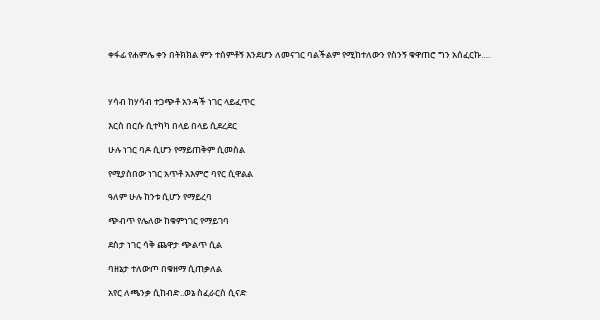ቀፋፊ የሐምሌ ቀን በትክክል ምን ተሰምቶኝ እንደሆን ለመናገር ባልችልም የሚከተለውን የስንኝ ቁዋጠሮ ግን አሰፈርኩ….



ሃሳብ ከሃሳብ ተጋጭቶ አንዳች ነገር ላይፈጥር

እርስ በርሱ ሲተካካ በላይ በላይ ሲደረደር

ሁሉ ነገር ባዶ ሲሆን የማይጠቅም ሲመስል

የሚያስበው ነገር አጥቶ አእምሮ ባየር ሲዋልል

ዓለም ሁሉ ከንቱ ሲሆን የማይረባ

ጭብጥ የሌለው ከቁምነገር የማይገባ

ደስታ ነገር ሳቅ ጨዋታ ጭልጥ ሲል

ባዘኔታ ተለውጦ በቁዘማ ሲጠቃለል

አየር ለጫንቃ ሲከብድ..ወኔ ስፈራርስ ሲናድ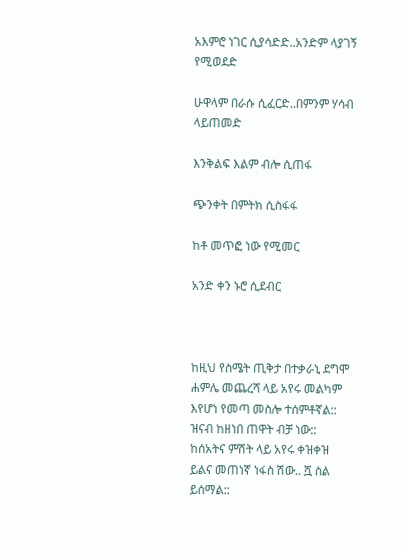አእምሮ ነገር ሲያሳድድ..አንድም ላያገኝ የሚወደድ

ሁዋላም በራሱ ሲፈርድ..በምንም ሃሳብ ላይጠመድ

እንቅልፍ እልም ብሎ ሲጠፋ

ጭንቀት በምትክ ሲስፋፋ

ከቶ መጥፎ ነው የሚመር

አንድ ቀን ኑሮ ሲደብር



ከዚህ የስሜት ጢቅታ በተቃራኒ ደግሞ ሐምሌ መጨረሻ ላይ አየሩ መልካም እየሆነ የመጣ መስሎ ተሰምቶኛል:: ዝናብ ከዘነበ ጠዋት ብቻ ነው:: ከሰአትና ምሽት ላይ አየሩ ቀዝቀዝ ይልና መጠነኛ ነፋስ ሽው.. ሿ ስል ይሰማል::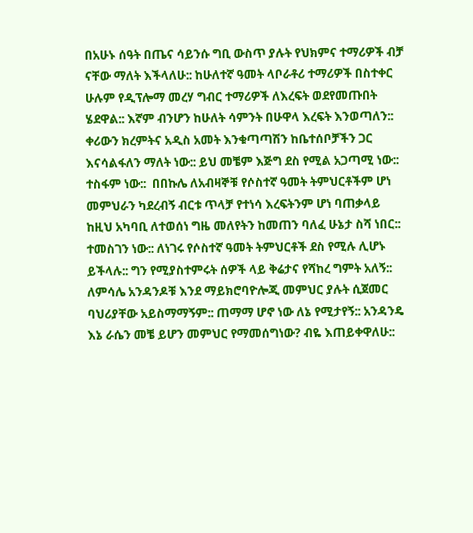በአሁኑ ሰዓት በጤና ሳይንሱ ግቢ ውስጥ ያሉት የህክምና ተማሪዎች ብቻ ናቸው ማለት እችላለሁ:: ከሁለተኛ ዓመት ላቦራቶሪ ተማሪዎች በስተቀር ሁሉም የዲፕሎማ መረሃ ግብር ተማሪዎች ለእረፍት ወደየመጡበት ሄደዋል:: እኛም ብንሆን ከሁለት ሳምንት በሁዋላ እረፍት እንወጣለን:: ቀሪውን ክረምትና አዲስ አመት እንቁጣጣሽን ከቤተሰቦቻችን ጋር እናሳልፋለን ማለት ነው:: ይህ መቼም እጅግ ደስ የሚል አጋጣሚ ነው:: ተስፋም ነው::  በበኩሌ ለአብዛኞቹ የሶስተኛ ዓመት ትምህርቶችም ሆነ መምህራን ካደረብኝ ብርቱ ጥላቻ የተነሳ እረፍትንም ሆነ ባጠቃላይ ከዚህ አካባቢ ለተወሰነ ግዜ መለየትን ከመጠን ባለፈ ሁኔታ ስሻ ነበር:: ተመስገን ነው:: ለነገሩ የሶስተኛ ዓመት ትምህርቶች ደስ የሚሉ ሊሆኑ ይችላሉ:: ግን የሚያስተምሩት ሰዎች ላይ ቅሬታና የሻከረ ግምት አለኝ:: ለምሳሌ አንዳንዶቹ እንደ ማይክሮባዮሎጂ መምህር ያሉት ሲጀመር ባህሪያቸው አይስማማኝም:: ጠማማ ሆኖ ነው ለኔ የሚታየኝ:: አንዳንዴ እኔ ራሴን መቼ ይሆን መምህር የማመሰግነው? ብዬ እጠይቀዋለሁ::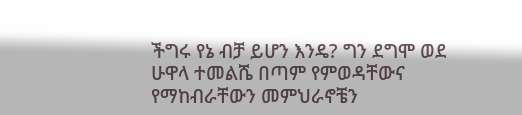ችግሩ የኔ ብቻ ይሆን እንዴ? ግን ደግሞ ወደ ሁዋላ ተመልሼ በጣም የምወዳቸውና የማከብራቸውን መምህራኖቼን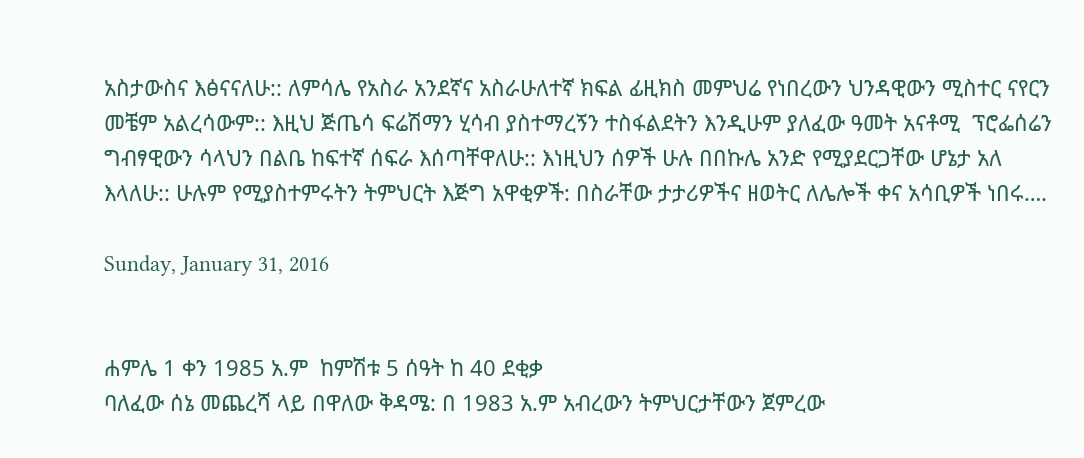አስታውስና እፅናናለሁ:: ለምሳሌ የአስራ አንደኛና አስራሁለተኛ ክፍል ፊዚክስ መምህሬ የነበረውን ህንዳዊውን ሚስተር ናየርን መቼም አልረሳውም:: እዚህ ጅጤሳ ፍሬሽማን ሂሳብ ያስተማረኝን ተስፋልደትን እንዲሁም ያለፈው ዓመት አናቶሚ  ፕሮፌሰሬን ግብፃዊውን ሳላህን በልቤ ከፍተኛ ሰፍራ እሰጣቸዋለሁ:: እነዚህን ሰዎች ሁሉ በበኩሌ አንድ የሚያደርጋቸው ሆኔታ አለ እላለሁ:: ሁሉም የሚያስተምሩትን ትምህርት እጅግ አዋቂዎች: በስራቸው ታታሪዎችና ዘወትር ለሌሎች ቀና አሳቢዎች ነበሩ….

Sunday, January 31, 2016


ሐምሌ 1 ቀን 1985 አ.ም  ከምሽቱ 5 ሰዓት ከ 40 ደቂቃ
ባለፈው ሰኔ መጨረሻ ላይ በዋለው ቅዳሜ: በ 1983 አ.ም አብረውን ትምህርታቸውን ጀምረው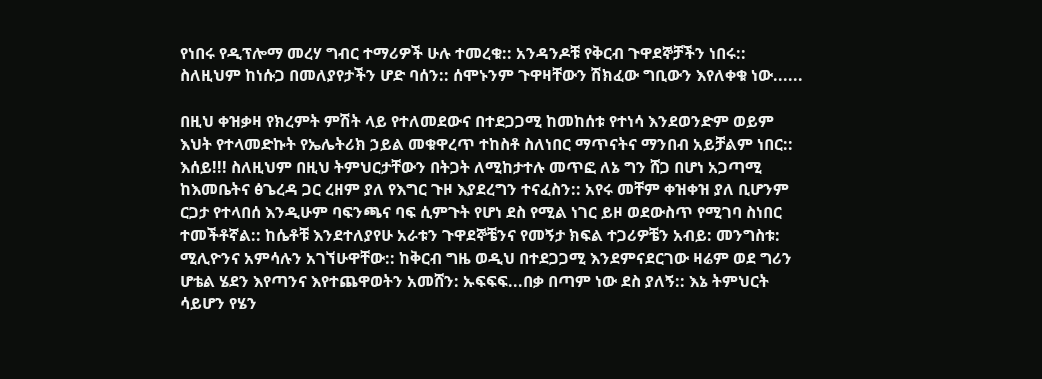የነበሩ የዲፕሎማ መረሃ ግብር ተማሪዎች ሁሉ ተመረቁ:: አንዳንዶቹ የቅርብ ጉዋደኞቻችን ነበሩ:: ስለዚህም ከነሱጋ በመለያየታችን ሆድ ባሰን:: ሰሞኑንም ጉዋዛቸውን ሽክፈው ግቢውን እየለቀቁ ነው......

በዚህ ቀዝቃዛ የክረምት ምሽት ላይ የተለመደውና በተደጋጋሚ ከመከሰቱ የተነሳ እንደወንድም ወይም እህት የተላመድኩት የኤሌትሪክ ኃይል መቁዋረጥ ተከስቶ ስለነበር ማጥናትና ማንበብ አይቻልም ነበር:: እሰይ!!! ስለዚህም በዚህ ትምህርታቸውን በትጋት ለሚከታተሉ መጥፎ ለኔ ግን ሸጋ በሆነ አጋጣሚ ከእመቤትና ፅጌረዳ ጋር ረዘም ያለ የእግር ጉዞ እያደረግን ተናፈስን:: አየሩ መቸም ቀዝቀዝ ያለ ቢሆንም ርጋታ የተላበሰ እንዲሁም ባፍንጫና ባፍ ሲምጉት የሆነ ደስ የሚል ነገር ይዞ ወደውስጥ የሚገባ ስነበር ተመችቶኛል:: ከሴቶቹ እንደተለያየሁ አራቱን ጉዋደኞቼንና የመኝታ ክፍል ተጋሪዎቼን አብይ: መንግስቱ: ሚሊዮንና አምሳሉን አገኘሁዋቸው:: ከቅርብ ግዜ ወዲህ በተደጋጋሚ እንደምናደርገው ዛሬም ወደ ግሪን ሆቴል ሄደን እየጣንና እየተጨዋወትን አመሸን: ኡፍፍፍ...በቃ በጣም ነው ደስ ያለኝ:: እኔ ትምህርት ሳይሆን የሄን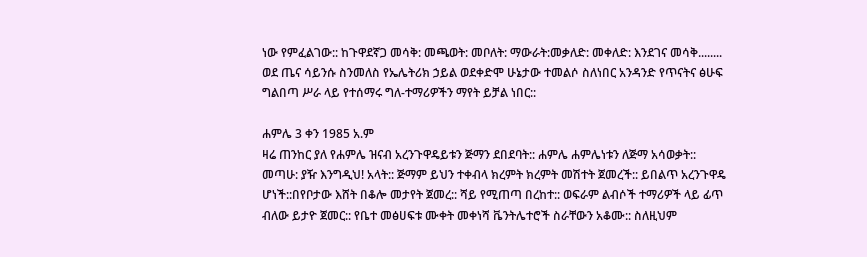ነው የምፈልገው:: ከጉዋደኛጋ መሳቅ: መጫወት: መቦለት: ማውራት:መቃለድ: መቀለድ: እንደገና መሳቅ........ ወደ ጤና ሳይንሱ ስንመለስ የኤሌትሪክ ኃይል ወደቀድሞ ሁኔታው ተመልሶ ስለነበር አንዳንድ የጥናትና ፅሁፍ ግልበጣ ሥራ ላይ የተሰማሩ ግለ-ተማሪዎችን ማየት ይቻል ነበር::

ሐምሌ 3 ቀን 1985 አ.ም
ዛሬ ጠንከር ያለ የሐምሌ ዝናብ አረንጉዋዴይቱን ጅማን ደበደባት:: ሐምሌ ሐምሌነቱን ለጅማ አሳወቃት:: መጣሁ: ያዥ እንግዲህ! አላት:: ጅማም ይህን ተቀብላ ክረምት ክረምት መሽተት ጀመረች:: ይበልጥ አረንጉዋዴ ሆነች::በየቦታው እሸት በቆሎ መታየት ጀመረ:: ሻይ የሚጠጣ በረከተ:: ወፍራም ልብሶች ተማሪዎች ላይ ፊጥ ብለው ይታዮ ጀመር:: የቤተ መፅሀፍቱ ሙቀት መቀነሻ ቬንትሌተሮች ስራቸውን አቆሙ:: ስለዚህም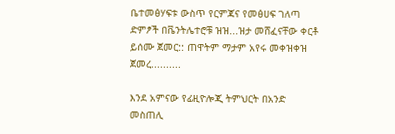ቤተመፅሃፍቱ ውስጥ የርምጃና የመፅሀፍ ገለጣ ድምፆች በቬንትሌተሮቹ ዝዝ...ዝታ መሸፈናቸው ቀርቶ ይሰሙ ጀመር:: ጠዋትም ማታም አየሩ መቀዝቀዝ ጀመረ..........

እንደ አምናው የፊዚዮሎጂ ትምህርት በአንድ መስጠሊ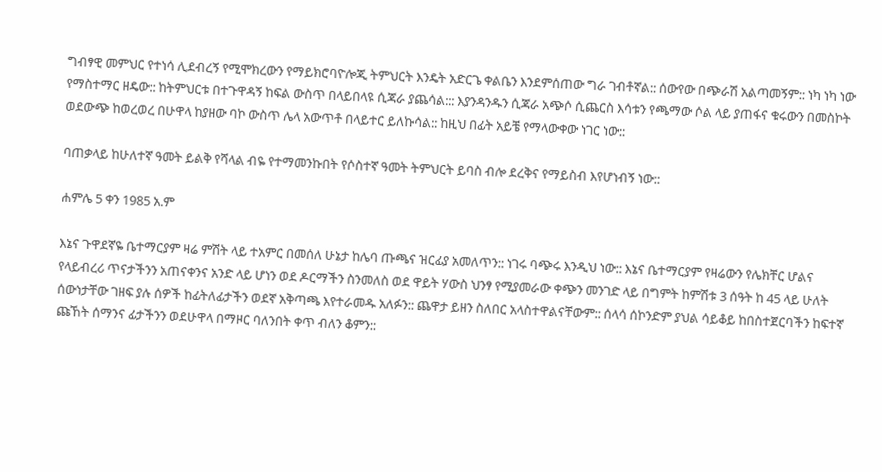ግብፃዊ መምህር የተነሳ ሊደብረኝ የሚሞክረውን የማይክሮባዮሎጂ ትምህርት እንዴት አድርጌ ቀልቤን እንደምሰጠው ግራ ገብቶኛል:: ሰውየው በጭራሽ አልጣመኝም:: ነካ ነካ ነው የማስተማር ዘዴው:: ከትምህርቱ በተጉዋዳኝ ከፍል ውስጥ በላይበላዩ ሲጃራ ያጨሳል::: እያንዳንዱን ሲጃራ አጭሶ ሲጨርስ እሳቱን የጫማው ሶል ላይ ያጠፋና ቁሩውን በመስኮት ወደውጭ ከወረወረ በሁዋላ ከያዘው ባኮ ውስጥ ሌላ አውጥቶ በላይተር ይለኩሳል:: ከዚህ በፊት አይቼ የማላውቀው ነገር ነው::

ባጠቃላይ ከሁለተኛ ዓመት ይልቅ የሻላል ብዬ የተማመንኩበት የሶስተኛ ዓመት ትምህርት ይባስ ብሎ ደረቅና የማይስብ እየሆነብኝ ነው::

ሐምሌ 5 ቀን 1985 አ.ም

እኔና ጉዋደኛዬ ቤተማርያም ዛሬ ምሽት ላይ ተአምር በመሰለ ሁኔታ ከሌባ ጡጫና ዝርፊያ አመለጥን:: ነገሩ ባጭሩ እንዲህ ነው:: እኔና ቤተማርያም የዛሬውን የሌክቸር ሆልና የላይብረሪ ጥናታችንን አጠናቀንና አንድ ላይ ሆነን ወደ ዶርማችን ስንመለስ ወደ ዋይት ሃውስ ህንፃ የሚያመራው ቀጭን መንገድ ላይ በግምት ከምሽቱ 3 ሰዓት ከ 45 ላይ ሁለት ሰውነታቸው ገዘፍ ያሉ ሰዎች ከፊትለፊታችን ወደኛ አቅጣጫ እየተራመዱ አለፉን:: ጨዋታ ይዘን ስለበር አላስተዋልናቸውም:: ሰላሳ ሰኮንድም ያህል ሳይቆይ ከበስተጀርባችን ከፍተኛ ጩኸት ሰማንና ፊታችንን ወደሁዋላ በማዞር ባለንበት ቀጥ ብለን ቆምን::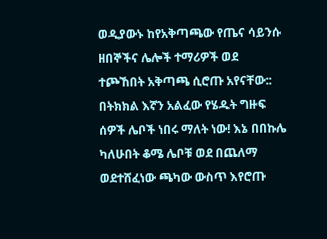ወዲያውኑ ከየአቅጣጫው የጤና ሳይንሱ ዘበኞችና ሌሎች ተማሪዎች ወደ ተጮኸበት አቅጣጫ ሲሮጡ አየናቸው:: በትክክል እኛን አልፈው የሄዱት ግዙፍ ሰዎች ሌቦች ነበሩ ማለት ነው! እኔ በበኩሌ ካለሁበት ቆሜ ሌቦቹ ወደ በጨለማ ወደተሸፈነው ጫካው ውስጥ እየሮጡ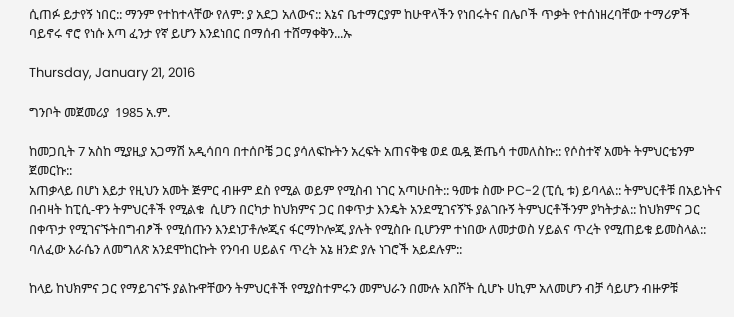ሲጠፉ ይታየኝ ነበር:: ማንም የተከተላቸው የለም: ያ አደጋ አለውና:: እኔና ቤተማርያም ከሁዋላችን የነበሩትና በሌቦች ጥቃት የተሰነዘረባቸው ተማሪዎች ባይኖሩ ኖሮ የነሱ እጣ ፈንታ የኛ ይሆን እንደነበር በማሰብ ተሸማቀቅን...ኡ

Thursday, January 21, 2016

ግንቦት መጀመሪያ  1985 አ.ም.

ከመጋቢት 7 አስከ ሚያዚያ አጋማሽ አዲሳበባ በተሰቦቼ ጋር ያሳለፍኩትን አረፍት አጠናቅቄ ወደ ዉዷ ጅጤሳ ተመለስኩ:: የሶስተኛ አመት ትምህርቴንም ጀመርኩ::
አጠቃላይ በሆነ እይታ የዚህን አመት ጅምር ብዙም ደስ የሚል ወይም የሚስብ ነገር አጣሁበት:: ዓመቱ ስሙ PC-2 (ፒሲ ቱ) ይባላል:: ትምህርቶቹ በአይነትና በብዛት ከፒሲ-ዋን ትምህርቶች የሚልቁ  ሲሆን በርካታ ከህክምና ጋር በቀጥታ እንዴት አንደሚገናኝኙ ያልገቡኝ ትምህርቶችንም ያካትታል:: ከህክምና ጋር በቀጥታ የሚገናኙትበግብፆች የሚሰጡን እንደነፓቶሎጂና ፋርማኮሎጂ ያሉት የሚስቡ ቢሆንም ተነበው ለመታወስ ሃይልና ጥረት የሚጠይቁ ይመስላል:: ባለፈው እራሴን ለመግለጽ አንደሞከርኩት የንባብ ሀይልና ጥረት አኔ ዘንድ ያሉ ነገሮች አይደሉም::

ከላይ ከህክምና ጋር የማይገናኙ ያልኩዋቸውን ትምህርቶች የሚያስተምሩን መምህራን በሙሉ አበሾት ሲሆኑ ሀኪም አለመሆን ብቻ ሳይሆን ብዙዎቹ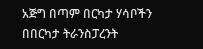አጅግ በጣም በርካታ ሃሳቦችን በበርካታ ትራንስፓረንት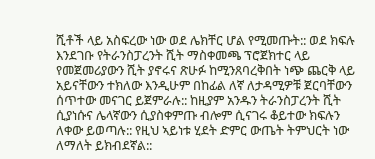ሺቶች ላይ አስፍረው ነው ወደ ሌክቸር ሆል የሚመጡት:: ወደ ክፍሉ እንደገቡ የትራንስፓረንት ሺት ማስቀመጫ ፕሮጀክተር ላይ የመጀመሪያውን ሺት ያኖሩና ጽሁፉ ከሚንጸባረቅበት ነጭ ጨርቅ ላይ አይናቸውን ተክለው እንዲሁም በከፊል ለኛ ለታዳሚዎቹ ጀርባቸውን ሰጥተው መናገር ይጀምራሉ:: ከዚያም አንዱን ትራንስፓረንት ሺት ሲያነሱና ሌላኛውን ሲያስቀምጡ ብሎም ሲናገሩ ቆይተው ክፍሉን ለቀው ይወጣሉ:: የዚህ ኣይነቱ ሂደት ድምር ውጤት ትምህርት ነው ለማለት ይክብደኛል::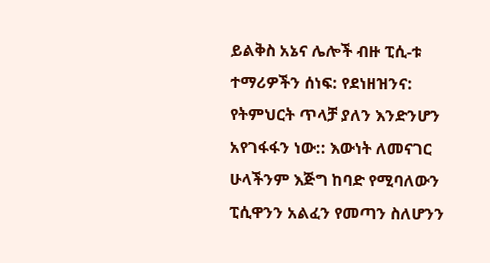ይልቅስ አኔና ሌሎች ብዙ ፒሲ-ቱ ተማሪዎችን ሰነፍ: የደነዘዝንና: የትምህርት ጥላቻ ያለን እንድንሆን አየገፋፋን ነው:: እውነት ለመናገር ሁላችንም እጅግ ከባድ የሚባለውን ፒሲዋንን አልፈን የመጣን ስለሆንን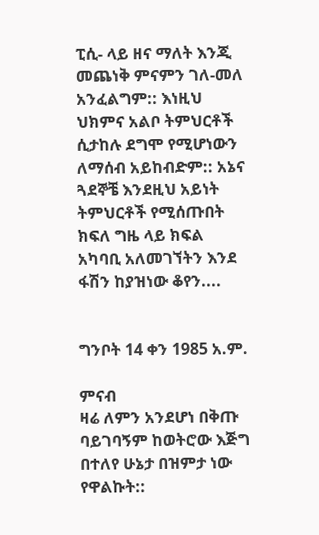ፒሲ- ላይ ዘና ማለት እንጂ መጨነቅ ምናምን ገለ-መለ አንፈልግም:: እነዚህ ህክምና አልቦ ትምህርቶች ሲታከሉ ደግሞ የሚሆነውን ለማሰብ አይከብድም:: አኔና ጓደኞቼ እንደዚህ አይነት ትምህርቶች የሚሰጡበት ክፍለ ግዜ ላይ ክፍል አካባቢ አለመገኘትን እንደ ፋሽን ከያዝነው ቆየን....


ግንቦት 14 ቀን 1985 አ.ም.

ምናብ
ዛሬ ለምን አንደሆነ በቅጡ ባይገባኝም ከወትሮው እጅግ በተለየ ሁኔታ በዝምታ ነው የዋልኩት::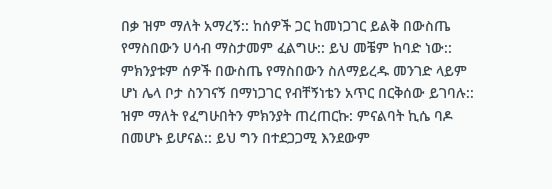በቃ ዝም ማለት አማረኝ:: ከሰዎች ጋር ከመነጋገር ይልቅ በውስጤ የማስበውን ሀሳብ ማስታመም ፈልግሁ:: ይህ መቼም ከባድ ነው:: ምክንያቱም ሰዎች በውስጤ የማስበውን ስለማይረዱ መንገድ ላይም ሆነ ሌላ ቦታ ስንገናኝ በማነጋገር የብቸኝነቴን አጥር በርቅሰው ይገባሉ:: ዝም ማለት የፈግሁበትን ምክንያት ጠረጠርኩ: ምናልባት ኪሴ ባዶ በመሆኑ ይሆናል:: ይህ ግን በተደጋጋሚ እንደውም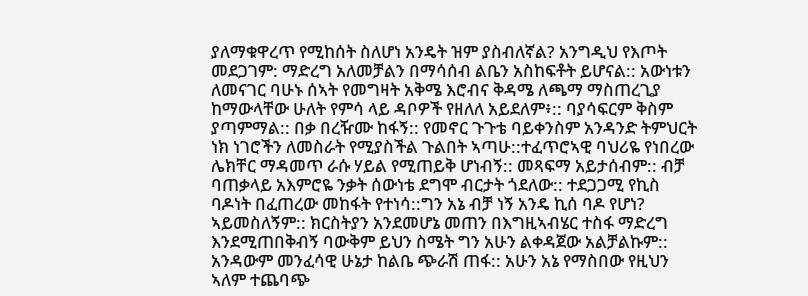ያለማቁዋረጥ የሚከሰት ስለሆነ አንዴት ዝም ያስብለኛል? አንግዲህ የእጦት መደጋገም: ማድረግ አለመቻልን በማሳሰብ ልቤን አስከፍቶት ይሆናል:: አውነቱን ለመናገር ባሁኑ ሰኣት የመግዛት አቅሜ እሮብና ቅዳሜ ለጫማ ማስጠረጊያ ከማውላቸው ሁለት የምሳ ላይ ዳቦዎች የዘለለ አይደለም፥:: ባያሳፍርም ቅስም ያጣምማል:: በቃ በረዥሙ ከፋኝ:: የመኖር ጉጉቴ ባይቀንስም አንዳንድ ትምህርት ነክ ነገሮችን ለመስራት የሚያስችል ጉልበት ኣጣሁ::ተፈጥሮኣዊ ባህሪዬ የነበረው ሌክቸር ማዳመጥ ራሱ ሃይል የሚጠይቅ ሆነብኝ:: መጻፍማ አይታሰብም:: ብቻ ባጠቃላይ አእምሮዬ ንቃት ሰውነቴ ደግሞ ብርታት ጎደለው:: ተደጋጋሚ የኪስ ባዶነት በፈጠረው መከፋት የተነሳ::ግን አኔ ብቻ ነኝ አንዴ ኪሰ ባዶ የሆነ? ኣይመስለኝም:: ክርስትያን አንደመሆኔ መጠን በእግዚኣብሄር ተስፋ ማድረግ እንደሚጠበቅብኝ ባውቅም ይህን ስሜት ግን አሁን ልቀዳጀው አልቻልኩም:: አንዳውም መንፈሳዊ ሁኔታ ከልቤ ጭራሽ ጠፋ:: አሁን አኔ የማስበው የዚህን ኣለም ተጨባጭ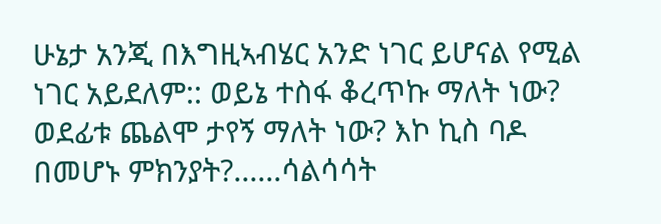ሁኔታ አንጂ በእግዚኣብሄር አንድ ነገር ይሆናል የሚል ነገር አይደለም:: ወይኔ ተስፋ ቆረጥኩ ማለት ነው? ወደፊቱ ጨልሞ ታየኝ ማለት ነው? እኮ ኪስ ባዶ በመሆኑ ምክንያት?......ሳልሳሳት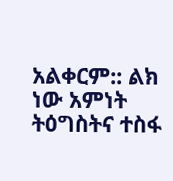አልቀርም:: ልክ ነው አምነት ትዕግስትና ተስፋ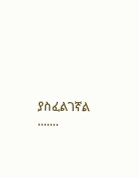ያስፈልገኛል .......